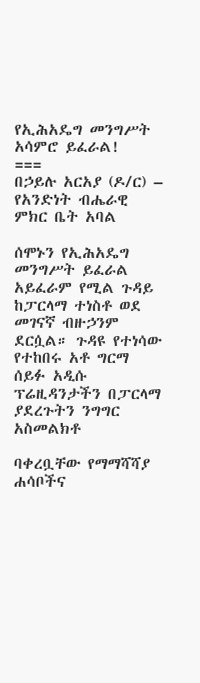የኢሕአዴግ መንግሥት አሳምሮ ይፈራል!
===
በኃይሉ አርአያ (ዶ/ር) – የአንድነት ብሔራዊ ምክር ቤት አባል

ሰሞኑን የኢሕአዴግ መንግሥት ይፈራል አይፈራም የሚል ጉዳይ ከፓርላማ ተነስቶ ወደ መገናኛ ብዙኃንም ደርሷል። ጉዳዩ የተነሳው የተከበሩ አቶ ግርማ ሰይፉ አዲሱ ፕሬዚዳንታችን በፓርላማ ያደረጉትን ንግግር አስመልክቶ

ባቀረቧቸው የማማሻሻያ ሐሳቦችና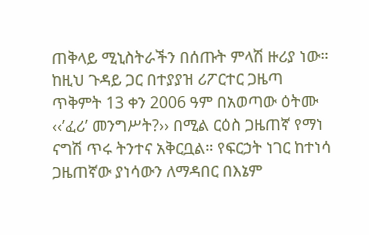ጠቅላይ ሚኒስትራችን በሰጡት ምላሽ ዙሪያ ነው። ከዚህ ጉዳይ ጋር በተያያዝ ሪፖርተር ጋዜጣ ጥቅምት 13 ቀን 2006 ዓም በአወጣው ዕትሙ ‹‹’ፈሪ’ መንግሥት?›› በሚል ርዕስ ጋዜጠኛ የማነ ናግሽ ጥሩ ትንተና አቅርቧል። የፍርኃት ነገር ከተነሳ ጋዜጠኛው ያነሳውን ለማዳበር በእኔም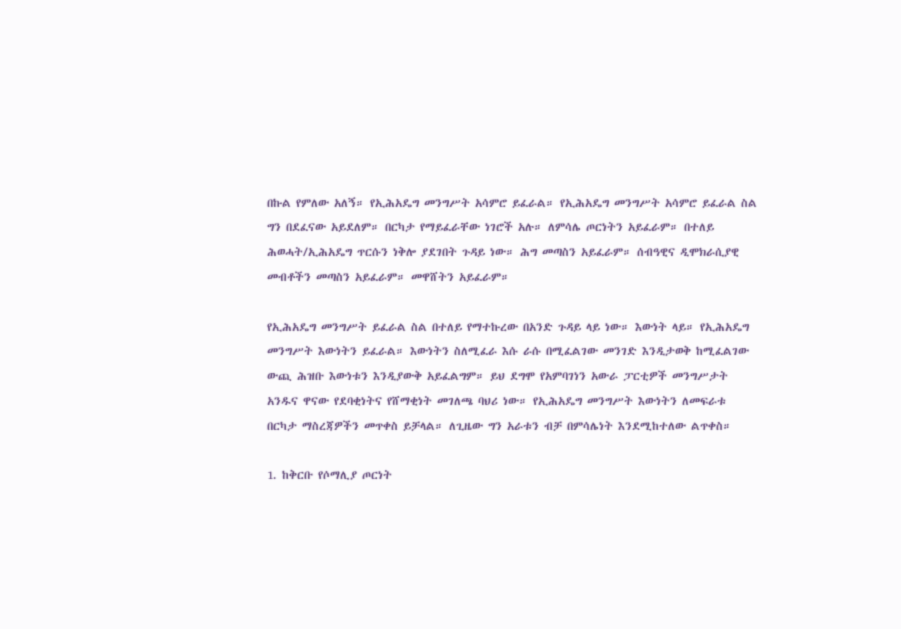በኩል የምለው አለኝ። የኢሕአዴግ መንግሥት አሳምሮ ይፈራል። የኢሕአዴግ መንግሥት አሳምሮ ይፈራል ስል ግን በደፈናው አይደለም። በርካታ የማይፈራቸው ነገሮች አሉ። ለምሳሌ ጦርነትን አይፈራም። በተለይ ሕወሓት/ኢሕአዴግ ጥርሱን ነቅሎ ያደገበት ጉዳይ ነው። ሕግ መጣስን አይፈራም። ሰብዓዊና ዲሞክራሲያዊ መብቶችን መጣስን አይፈራም። መዋሸትን አይፈራም።

የኢሕአዴግ መንግሥት ይፈራል ስል በተለይ የማተኩረው በአንድ ጉዳይ ላይ ነው። እውነት ላይ። የኢሕአዴግ መንግሥት እውነትን ይፈራል። እውነትን ስለሚፈራ እሱ ራሱ በሚፈልገው መንገድ እንዲታወቅ ከሚፈልገው ውጪ ሕዝቡ እውነቱን እንዲያውቅ አይፈልግም። ይህ ደግሞ የአምባገነን አውራ ፓርቲዎች መንግሥታት አንዱና ዋናው የደባቂነትና የሸማቂነት መገለጫ ባህሪ ነው። የኢሕአዴግ መንግሥት እውነትን ለመፍራቱ በርካታ ማስረጃዎችን መጥቀስ ይቻላል። ለጊዜው ግን አራቱን ብቻ በምሳሌነት እንደሚከተለው ልጥቀስ።

1. ከቅርቡ የሶማሊያ ጦርነት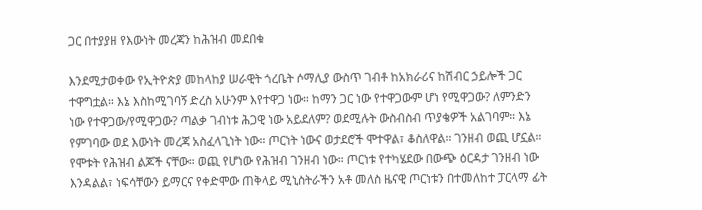ጋር በተያያዘ የእውነት መረጃን ከሕዝብ መደበቁ

እንደሚታወቀው የኢትዮጵያ መከላከያ ሠራዊት ጎረቤት ሶማሊያ ውስጥ ገብቶ ከአክራሪና ከሽብር ኃይሎች ጋር ተዋግቷል። እኔ እስከሚገባኝ ድረስ አሁንም እየተዋጋ ነው። ከማን ጋር ነው የተዋጋውም ሆነ የሚዋጋው? ለምንድን ነው የተዋጋው/የሚዋጋው? ጣልቃ ገብነቱ ሕጋዊ ነው አይደለም? ወደሚሉት ውስብስብ ጥያቄዎች አልገባም። እኔ የምገባው ወደ እውነት መረጃ አስፈላጊነት ነው። ጦርነት ነውና ወታደሮች ሞተዋል፣ ቆስለዋል። ገንዘብ ወጪ ሆኗል። የሞቱት የሕዝብ ልጆች ናቸው። ወጪ የሆነው የሕዝብ ገንዘብ ነው። ጦርነቱ የተካሄደው በውጭ ዕርዳታ ገንዘብ ነው እንዳልል፣ ነፍሳቸውን ይማርና የቀድሞው ጠቅላይ ሚኒስትራችን አቶ መለስ ዜናዊ ጦርነቱን በተመለከተ ፓርላማ ፊት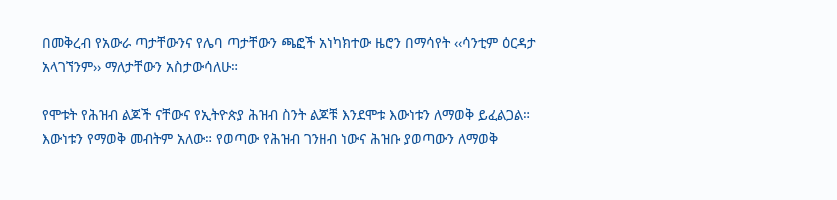በመቅረብ የአውራ ጣታቸውንና የሌባ ጣታቸውን ጫፎች አነካክተው ዜሮን በማሳየት ‹‹ሳንቲም ዕርዳታ አላገኘንም›› ማለታቸውን አስታውሳለሁ።

የሞቱት የሕዝብ ልጆች ናቸውና የኢትዮጵያ ሕዝብ ስንት ልጆቹ እንደሞቱ እውነቱን ለማወቅ ይፈልጋል። እውነቱን የማወቅ መብትም አለው። የወጣው የሕዝብ ገንዘብ ነውና ሕዝቡ ያወጣውን ለማወቅ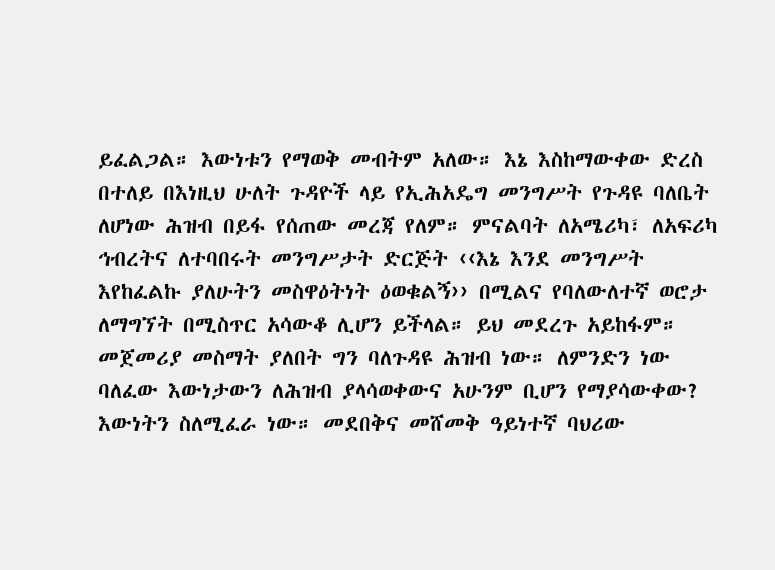ይፈልጋል። እውነቱን የማወቅ መብትም አለው። እኔ እስከማውቀው ድረስ በተለይ በእነዚህ ሁለት ጉዳዮች ላይ የኢሕአዴግ መንግሥት የጉዳዩ ባለቤት ለሆነው ሕዝብ በይፋ የሰጠው መረጃ የለም። ምናልባት ለአሜሪካ፣ ለአፍሪካ ኅብረትና ለተባበሩት መንግሥታት ድርጅት ‹‹እኔ እንደ መንግሥት እየከፈልኩ ያለሁትን መስዋዕትነት ዕወቁልኝ›› በሚልና የባለውለተኛ ወሮታ ለማግኘት በሚስጥር አሳውቆ ሊሆን ይችላል። ይህ መደረጉ አይከፋም። መጀመሪያ መስማት ያለበት ግን ባለጉዳዩ ሕዝብ ነው። ለምንድን ነው ባለፈው እውነታውን ለሕዝብ ያላሳወቀውና አሁንም ቢሆን የማያሳውቀው? እውነትን ስለሚፈራ ነው። መደበቅና መሸመቅ ዓይነተኛ ባህሪው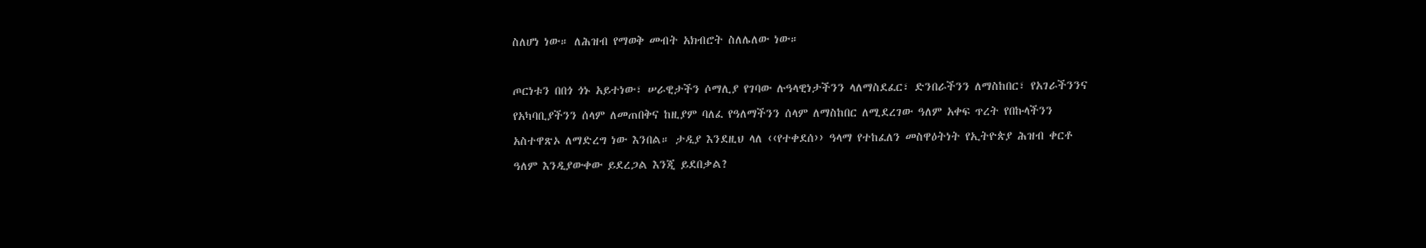ስለሆነ ነው። ለሕዝብ የማወቅ መብት አክብሮት ስለሌለው ነው።

ጦርነቱን በበጎ ጎኑ አይተነው፣ ሠራዊታችን ሶማሊያ የገባው ሉዓላዊነታችንን ላለማስደፈር፣ ድንበራችንን ለማስከበር፣ የአገራችንንና የአካባቢያችንን ሰላም ለመጠበቅና ከዚያም ባለፈ የዓለማችንን ሰላም ለማስከበር ለሚደረገው ዓለም አቀፍ ጥረት የበኩላችንን አስተዋጽኦ ለማድረግ ነው እንበል። ታዲያ እንደዚህ ላለ ‹‹የተቀደሰ›› ዓላማ የተከፈለን መስዋዕትነት የኢትዮጵያ ሕዝብ ቀርቶ ዓለም እንዲያውቀው ይደረጋል እንጂ ይደበቃል?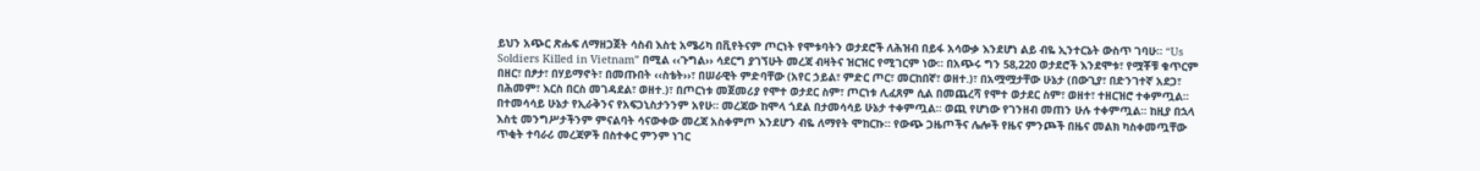ይህን አጭር ጽሑፍ ለማዘጋጀት ሳስብ እስቲ አሜሪካ በቪየትናም ጦርነት የሞቱባትን ወታደሮች ለሕዝብ በይፋ አሳውቃ እንደሆነ ልይ ብዬ ኢንተርኔት ውስጥ ገባሁ። “Us Soldiers Killed in Vietnam” በሚል ‹‹ጉግል›› ሳደርግ ያገኘሁት መረጃ ብዛትና ዝርዝር የሚገርም ነው። በአጭሩ ግን 58,220 ወታደሮች እንደሞቱ፣ የሟቾቹ ቁጥርም በዘር፣ በፆታ፣ በሃይማኖት፣ በመጡበት ‹‹ስቴት››፣ በሠራዊት ምድባቸው (አየር ኃይል፣ ምድር ጦር፣ መርከበኛ፣ ወዘተ.)፣ በአሟሟታቸው ሁኔታ (በውጊያ፣ በድንገተኛ አደጋ፣ በሕመም፣ እርስ በርስ መገዳደል፣ ወዘተ.)፣ በጦርነቱ መጀመሪያ የሞተ ወታደር ስም፣ ጦርነቱ ሊፈጸም ሲል በመጨረሻ የሞተ ወታደር ስም፣ ወዘተ፣ ተዘርዝሮ ተቀምጧል። በተመሳሳይ ሁኔታ የኢራቅንና የአፍጋኒስታንንም አየሁ። መረጃው ከሞላ ጎደል በታመሳሳይ ሁኔታ ተቀምጧል። ወጪ የሆነው የገንዘብ መጠን ሁሉ ተቀምጧል። ከዚያ በኋላ እስቲ መንግሥታችንም ምናልባት ሳናውቀው መረጃ አስቀምጦ እንደሆን ብዬ ለማየት ሞከርኩ። የውጭ ጋዜጦችና ሌሎች የዜና ምንጮች በዜና መልክ ካስቀመጧቸው ጥቂት ተባራሪ መረጃዎች በስተቀር ምንም ነገር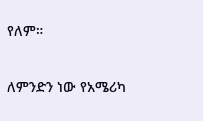የለም።

ለምንድን ነው የአሜሪካ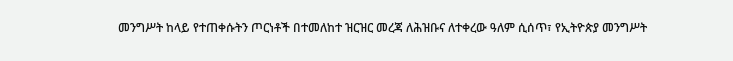መንግሥት ከላይ የተጠቀሱትን ጦርነቶች በተመለከተ ዝርዝር መረጃ ለሕዝቡና ለተቀረው ዓለም ሲሰጥ፣ የኢትዮጵያ መንግሥት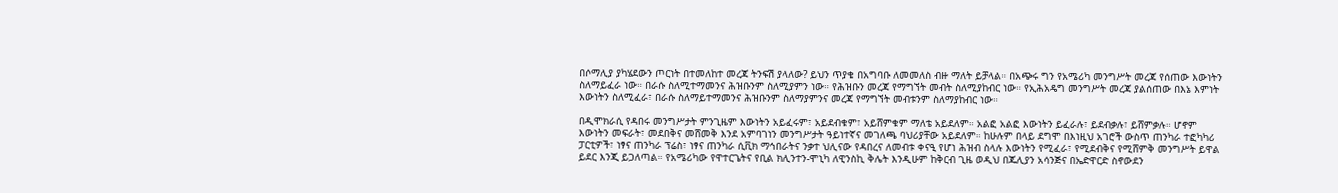በሶማሊያ ያካሄደውን ጦርነት በተመለከተ መረጃ ትንፍሽ ያላለው? ይህን ጥያቄ በአግባቡ ለመመለስ ብዙ ማለት ይቻላል። በአጭሩ ግን የአሜሪካ መንግሥት መረጃ የሰጠው እውነትን ስለማይፈራ ነው። በራሱ ስለሚተማመንና ሕዝቡንም ስለሚያምን ነው። የሕዝቡን መረጃ የማግኘት መብት ስለሚያከብር ነው። የኢሕአዴግ መንግሥት መረጃ ያልሰጠው በእኔ እምነት እውነትን ስለሚፈራ፣ በራሱ ስለማይተማመንና ሕዝቡንም ስለማያምንና መረጃ የማግኘት መብቱንም ስለማያከብር ነው።

በዲሞክራሲ የዳበሩ መንግሥታት ምንጊዜም እውነትን አይፈሩም፣ አይደብቁም፣ አይሸምቁም ማለቴ አይደለም። አልፎ አልፎ እውነትን ይፈራሉ፣ ይደብቃሉ፣ ይሸምቃሉ። ሆኖም እውነትን መፍራት፣ መደበቅና መሸመቅ እንደ አምባገነን መንግሥታት ዓይነተኛና መገለጫ ባህሪያቸው አይደለም። ከሁሉም በላይ ደግሞ በእነዚህ አገሮች ውስጥ ጠንካራ ተፎካካሪ ፓርቲዎች፣ ነፃና ጠንካራ ፕሬስ፣ ነፃና ጠንካራ ሲቪክ ማኅበራትና ንቃተ ህሊናው የዳበረና ለመብቱ ቀናዒ የሆነ ሕዝብ ስላሉ እውነትን የሚፈራ፣ የሚደብቅና የሚሸምቅ መንግሥት ይዋል ይደር እንጂ ይጋለጣል። የአሜሪካው የዋተርጌትና የቢል ክሊንተን-ሞኒካ ለዊንስኪ ቅሌት እንዲሁም ከቅርብ ጊዜ ወዲህ በጁሊያን አሳንጅና በኤድዋርድ ስኖውደን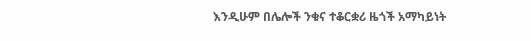እንዲሁም በሌሎች ንቁና ተቆርቋሪ ዜጎች አማካይነት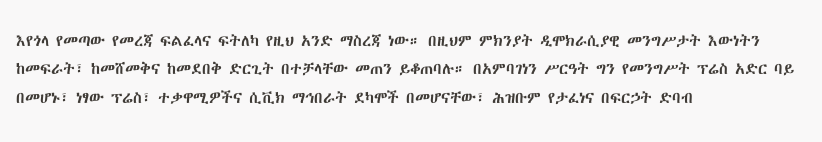እየጎላ የመጣው የመረጃ ፍልፈላና ፍትለካ የዚህ አንድ ማስረጃ ነው። በዚህም ምክንያት ዲሞክራሲያዊ መንግሥታት እውነትን ከመፍራት፣ ከመሸመቅና ከመደበቅ ድርጊት በተቻላቸው መጠን ይቆጠባሉ። በአምባገነን ሥርዓት ግን የመንግሥት ፕሬስ አድር ባይ በመሆኑ፣ ነፃው ፕሬስ፣ ተቃዋሚዎችና ሲቪክ ማኅበራት ደካሞች በመሆናቸው፣ ሕዝቡም የታፈነና በፍርኃት ድባብ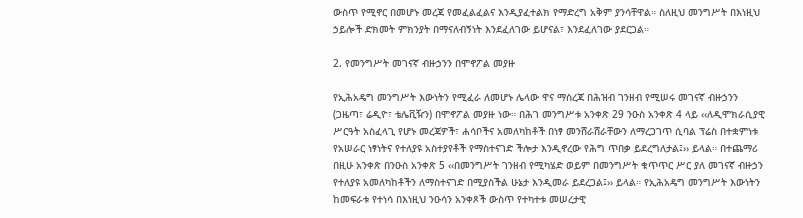ውስጥ የሚኖር በመሆኑ መረጃ የመፈልፈልና እንዲያፈተልክ የማድረግ አቅም ያንሳቸዋል። ስለዚህ መንግሥት በእነዚህ ኃይሎች ድክመት ምክንያት በማናለብኝነት እንደፈለገው ይሆናል፣ እንደፈለገው ያደርጋል።

2. የመንግሥት መገናኛ ብዙኃንን በሞኖፖል መያዙ

የኢሕአዴግ መንግሥት እውነትን የሚፈራ ለመሆኑ ሌላው ዋና ማስረጃ በሕዝብ ገንዘብ የሚሠሩ መገናኛ ብዙኃንን (ጋዜጣ፣ ሬዲዮ፣ ቴሌቪዥን) በሞኖፖል መያዙ ነው። በሕገ መንግሥቱ አንቀጽ 29 ንዑስ አንቀጽ 4 ላይ ‹‹ለዲሞክራሲያዊ ሥርዓት አስፈላጊ የሆኑ መረጃዎች፣ ሐሳቦችና አመለካከቶች በነፃ መንሸራሸራቸውን ለማረጋገጥ ሲባል ፕሬስ በተቋምነቱ የአሠራር ነፃነትና የተለያዩ አስተያየቶች የማስተናገድ ችሎታ እንዲኖረው የሕግ ጥበቃ ይደረግለታል፤›› ይላል። በተጨማሪ በዚሁ አንቀጽ በንዑስ አንቀጽ 5 ‹‹በመንግሥት ገንዘብ የሚካሄድ ወይም በመንግሥት ቁጥጥር ሥር ያለ መገናኛ ብዙኃን የተለያዩ አመለካከቶችን ለማስተናገድ በሚያስችል ሁኔታ እንዲመራ ይደረጋል፤›› ይላል። የኢሕአዴግ መንግሥት እውነትን ከመፍራቱ የተነሳ በእነዚህ ንዑሳን አንቀጾች ውስጥ የተካተቱ መሠረታዊ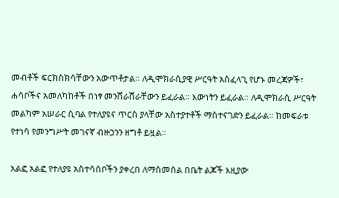መብቶች ፍርክስክሳቸውን አውጥቶታል። ለዲሞክራሲያዊ ሥርዓት አስፈላጊ የሆኑ መረጃዎች፣ ሐሳቦችና አመለካከቶች በነፃ መንሸራሸራቸውን ይፈራል። እውነትን ይፈራል። ለዲሞክራሲ ሥርዓት መልካም አሠራር ሲባል የተለያዩና ጥርስ ያላቸው አስተያተቶች ማስተናገድን ይፈራል። ከመፍራቱ የተነሳ የመንግሥት መገናኛ ብዙኃንን ዘግቶ ይዟል።

አልፎ አልፎ የተለያዩ አስተሳሰቦችን ያቀረበ ለማስመሰል በቤት ልጆች እዚያው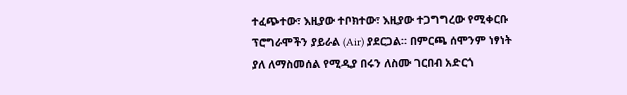ተፈጭተው፣ እዚያው ተቦክተው፣ እዚያው ተጋግግረው የሚቀርቡ ፕሮግራሞችን ያይራል (Air) ያደርጋል። በምርጫ ሰሞንም ነፃነት ያለ ለማስመሰል የሚዲያ በሩን ለስሙ ገርበብ አድርጎ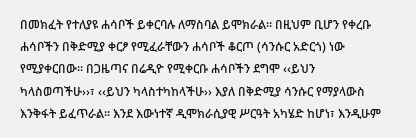በመክፈት የተለያዩ ሐሳቦች ይቀርባሉ ለማስባል ይሞክራል። በዚህም ቢሆን የቀረቡ ሐሳቦችን በቅድሚያ ቀርፆ የሚፈራቸውን ሐሳቦች ቆርጦ (ሳንሱር አድርጎ) ነው የሚያቀርበው። በጋዜጣና በሬዲዮ የሚቀርቡ ሐሳቦችን ደግሞ ‹‹ይህን ካላስወጣችሁ››፣ ‹‹ይህን ካላስተካከላችሁ›› እያለ በቅድሚያ ሳንሱር የማያላውስ እንቅፋት ይፈጥራል። እንደ እውነተኛ ዲሞክራሲያዊ ሥርዓት አካሄድ ከሆነ፣ እንዲሁም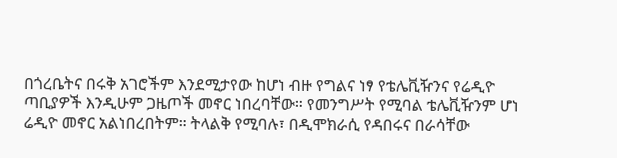በጎረቤትና በሩቅ አገሮችም እንደሚታየው ከሆነ ብዙ የግልና ነፃ የቴሌቪዥንና የሬዲዮ ጣቢያዎች እንዲሁም ጋዜጦች መኖር ነበረባቸው። የመንግሥት የሚባል ቴሌቪዥንም ሆነ ሬዲዮ መኖር አልነበረበትም። ትላልቅ የሚባሉ፣ በዲሞክራሲ የዳበሩና በራሳቸው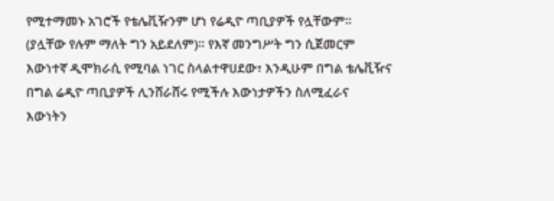የሚተማመኑ አገሮች የቴሌቪዥንም ሆነ የሬዲዮ ጣቢያዎች የሏቸውም። (ያሏቸው የሉም ማለት ግን አይደለም)። የእኛ መንግሥት ግን ሲጀመርም እውነተኛ ዲሞክራሲ የሚባል ነገር ስላልተዋሀደው፣ እንዲሁም በግል ቴሌቪዥና በግል ሬዲዮ ጣቢያዎች ሊንሸራሸሩ የሚችሉ እውነታዎችን ስለሚፈራና እውነትን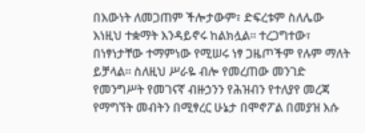በእውነት ለመጋጠም ችሎታውም፣ ድፍረቱም ስለሌው እነዚህ ተቋማት እንዳይኖሩ ከልክሏል። ተረጋግተው፣ በነፃነታቸው ተማምነው የሚሠሩ ነፃ ጋዜጦችም የሉም ማለት ይቻላል። ስለዚህ ሥራዬ ብሎ የመረጠው መንገድ የመንግሥት የመገናኛ ብዙኃንን የሕዝብን የተለያየ መረጃ የማግኘት መብትን በሚፃረር ሁኔታ በሞኖፖል በመያዝ እሱ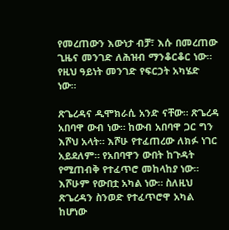የመረጠውን እውነታ ብቻ፣ እሱ በመረጠው ጊዜና መንገድ ለሕዝብ ማንቆርቆር ነው። የዚህ ዓይነት መንገድ የፍርኃት አካሄድ ነው።

ጽጌረዳና ዲሞክራሲ አንድ ናቸው። ጽጌረዳ አበባዋ ውብ ነው። ከውብ አበባዋ ጋር ግን እሾህ አላት። እሾሁ የተፈጠረው ለክፉ ነገር አይደለም። የአበባዋን ውበት ከጉዳት የሚጠብቅ የተፈጥሮ መከላከያ ነው። እሾሁም የውበቷ አካል ነው። ስለዚህ ጽጌረዳን ስንወድ የተፈጥሮዋ አካል ከሆነው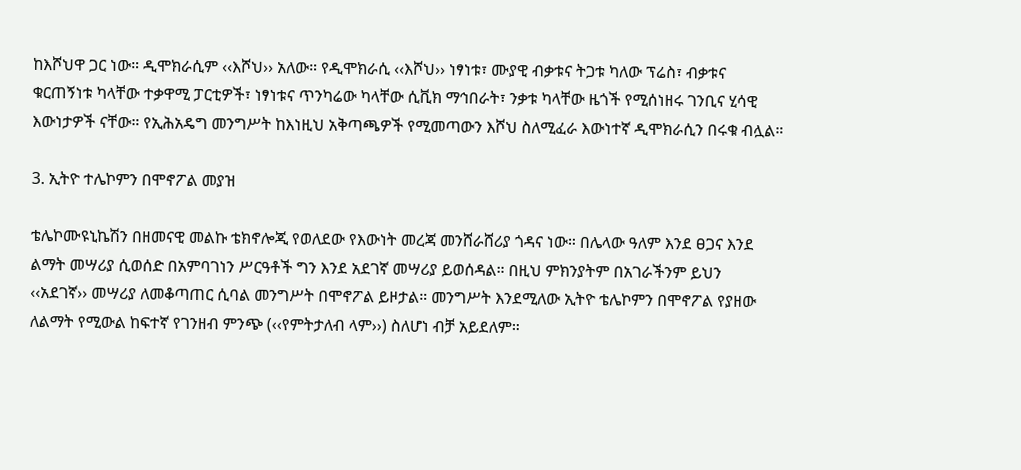ከእሾህዋ ጋር ነው። ዲሞክራሲም ‹‹እሾህ›› አለው። የዲሞክራሲ ‹‹እሾህ›› ነፃነቱ፣ ሙያዊ ብቃቱና ትጋቱ ካለው ፕሬስ፣ ብቃቱና ቁርጠኝነቱ ካላቸው ተቃዋሚ ፓርቲዎች፣ ነፃነቱና ጥንካሬው ካላቸው ሲቪክ ማኅበራት፣ ንቃቱ ካላቸው ዜጎች የሚሰነዘሩ ገንቢና ሂሳዊ እውነታዎች ናቸው። የኢሕአዴግ መንግሥት ከእነዚህ አቅጣጫዎች የሚመጣውን እሾህ ስለሚፈራ እውነተኛ ዲሞክራሲን በሩቁ ብሏል።

3. ኢትዮ ተሌኮምን በሞኖፖል መያዝ

ቴሌኮሙዩኒኬሽን በዘመናዊ መልኩ ቴክኖሎጂ የወለደው የእውነት መረጃ መንሸራሸሪያ ጎዳና ነው። በሌላው ዓለም እንደ ፀጋና እንደ ልማት መሣሪያ ሲወሰድ በአምባገነን ሥርዓቶች ግን እንደ አደገኛ መሣሪያ ይወሰዳል። በዚህ ምክንያትም በአገራችንም ይህን ‹‹አደገኛ›› መሣሪያ ለመቆጣጠር ሲባል መንግሥት በሞኖፖል ይዞታል። መንግሥት እንደሚለው ኢትዮ ቴሌኮምን በሞኖፖል የያዘው ለልማት የሚውል ከፍተኛ የገንዘብ ምንጭ (‹‹የምትታለብ ላም››) ስለሆነ ብቻ አይደለም።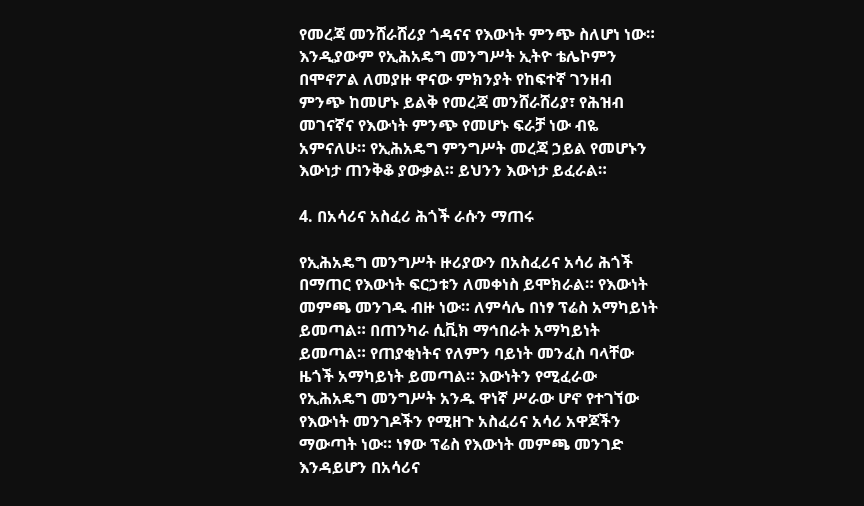የመረጃ መንሸራሸሪያ ጎዳናና የእውነት ምንጭ ስለሆነ ነው። እንዲያውም የኢሕአዴግ መንግሥት ኢትዮ ቴሌኮምን በሞኖፖል ለመያዙ ዋናው ምክንያት የከፍተኛ ገንዘብ ምንጭ ከመሆኑ ይልቅ የመረጃ መንሸራሸሪያ፣ የሕዝብ መገናኛና የእውነት ምንጭ የመሆኑ ፍራቻ ነው ብዬ አምናለሁ። የኢሕአዴግ ምንግሥት መረጃ ኃይል የመሆኑን እውነታ ጠንቅቆ ያውቃል። ይህንን እውነታ ይፈራል።

4. በአሳሪና አስፈሪ ሕጎች ራሱን ማጠሩ

የኢሕአዴግ መንግሥት ዙሪያውን በአስፈሪና አሳሪ ሕጎች በማጠር የእውነት ፍርኃቱን ለመቀነስ ይሞክራል። የእውነት መምጫ መንገዱ ብዙ ነው። ለምሳሌ በነፃ ፕሬስ አማካይነት ይመጣል። በጠንካራ ሲቪክ ማኅበራት አማካይነት ይመጣል። የጠያቂነትና የለምን ባይነት መንፈስ ባላቸው ዜጎች አማካይነት ይመጣል። እውነትን የሚፈራው የኢሕአዴግ መንግሥት አንዱ ዋነኛ ሥራው ሆኖ የተገኘው የእውነት መንገዶችን የሚዘጉ አስፈሪና አሳሪ አዋጆችን ማውጣት ነው። ነፃው ፕሬስ የእውነት መምጫ መንገድ እንዳይሆን በአሳሪና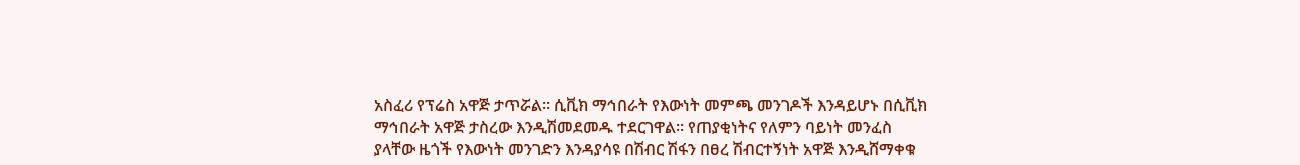አስፈሪ የፕሬስ አዋጅ ታጥሯል። ሲቪክ ማኅበራት የእውነት መምጫ መንገዶች እንዳይሆኑ በሲቪክ ማኅበራት አዋጅ ታስረው እንዲሽመደመዱ ተደርገዋል። የጠያቂነትና የለምን ባይነት መንፈስ ያላቸው ዜጎች የእውነት መንገድን እንዳያሳዩ በሽብር ሽፋን በፀረ ሽብርተኝነት አዋጅ እንዲሸማቀቁ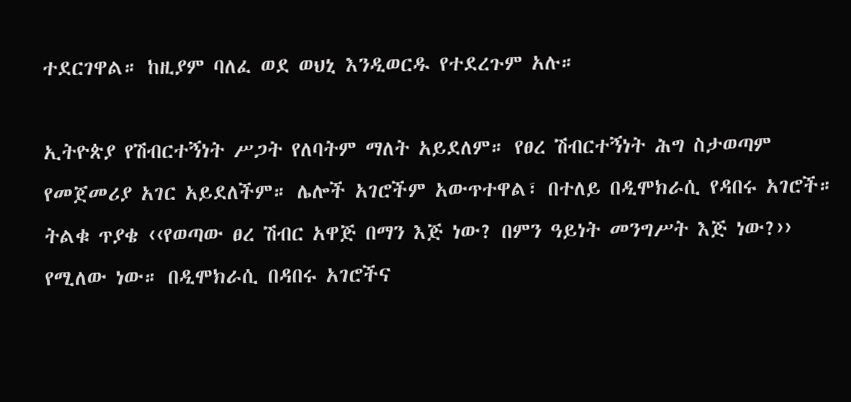ተደርገዋል። ከዚያም ባለፈ ወደ ወህኒ እንዲወርዱ የተደረጉም አሉ።

ኢትዮጵያ የሽብርተኝነት ሥጋት የለባትም ማለት አይደለም። የፀረ ሽብርተኝነት ሕግ ስታወጣም የመጀመሪያ አገር አይደለችም። ሌሎች አገሮችም አውጥተዋል፣ በተለይ በዲሞክራሲ የዳበሩ አገሮች። ትልቁ ጥያቄ ‹‹የወጣው ፀረ ሽብር አዋጅ በማን እጅ ነው? በምን ዓይነት መንግሥት እጅ ነው?›› የሚለው ነው። በዲሞክራሲ በዳበሩ አገሮችና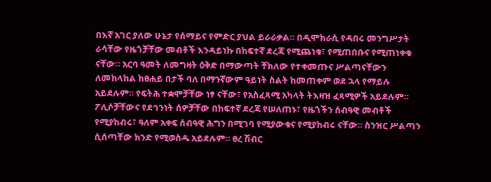በእኛ አገር ያለው ሁኔታ የሰማይና የምድር ያህል ይራራቃል። በዲሞክራሲ የዳበሩ መንግሥታት ራሳቸው የዜጎቻቸው መብቶች እንዳይነኩ በከፍተኛ ደረጃ የሚጨነቁ፣ የሚጠበቡና የሚጠነቀቁ ናቸው። አርባ ዓመት ለመግዛት ዕቅድ በማውጣት ቸክለው የተቀመጡና ሥልጣናቸውን ለመከላከል ከፀሐይ በታች ባለ በማንኛውም ዓይነት ስልት ከመጠቀም ወደ ኋላ የማይሉ አይደሉም። የፍትሕ ተቋሞቻቸው ነፃ ናቸው፣ የአስፈጻሚ አካላት ትእዛዝ ፈጻሚዎች አይደሉም። ፖሊሶቻቸውና የደኅንነት ሰዎቻቸው በከፍተኛ ደረጃ የሠለጠኑ፣ የዜጎችን ሰብዓዊ መብቶች የሚያከብሩ፣ ዓለም አቀፍ ሰብዓዊ ሕግን በሚገባ የሚያውቁና የሚያከብሩ ናቸው። ስንዝር ሥልጣን ሲሰጣቸው ክንድ የሚወስዱ አይደሉም። ፀረ ሽብር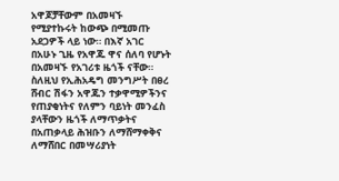አዋጆቻቸውም በአመዛኙ የሚያተኩሩት ከውጭ በሚመጡ አደጋዎች ላይ ነው። በእኛ አገር በአሁኑ ጊዜ የአዋጁ ዋና ሰለባ የሆኑት በአመዛኙ የአገሪቱ ዜጎች ናቸው። ስለዚህ የኢሕአዴግ መንግሥት በፀረ ሸብር ሽፋን አዋጁን ተቃዋሚዎችንና የጠያቂነትና የለምን ባይነት መንፈስ ያላቸውን ዜጎች ለማጥቃትና በአጠቃላይ ሕዝቡን ለማሸማቀቅና ለማሸበር በመሣሪያነት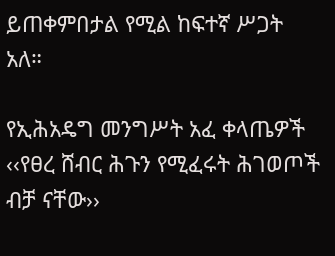ይጠቀምበታል የሚል ከፍተኛ ሥጋት አለ።

የኢሕአዴግ መንግሥት አፈ ቀላጤዎች ‹‹የፀረ ሸብር ሕጉን የሚፈሩት ሕገወጦች ብቻ ናቸው››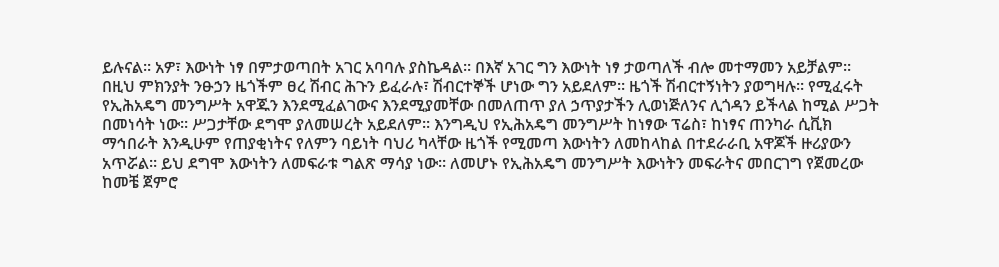ይሉናል። አዎ፣ እውነት ነፃ በምታወጣበት አገር አባባሉ ያስኬዳል። በእኛ አገር ግን እውነት ነፃ ታወጣለች ብሎ መተማመን አይቻልም። በዚህ ምክንያት ንፁኃን ዜጎችም ፀረ ሽብር ሕጉን ይፈራሉ፣ ሽብርተኞች ሆነው ግን አይደለም። ዜጎች ሽብርተኝነትን ያወግዛሉ። የሚፈሩት የኢሕአዴግ መንግሥት አዋጁን እንደሚፈልገውና እንደሚያመቸው በመለጠጥ ያለ ኃጥያታችን ሊወነጅለንና ሊጎዳን ይችላል ከሚል ሥጋት በመነሳት ነው። ሥጋታቸው ደግሞ ያለመሠረት አይደለም። እንግዲህ የኢሕአዴግ መንግሥት ከነፃው ፕሬስ፣ ከነፃና ጠንካራ ሲቪክ ማኅበራት እንዲሁም የጠያቂነትና የለምን ባይነት ባህሪ ካላቸው ዜጎች የሚመጣ እውነትን ለመከላከል በተደራራቢ አዋጆች ዙሪያውን አጥሯል። ይህ ደግሞ እውነትን ለመፍራቱ ግልጽ ማሳያ ነው። ለመሆኑ የኢሕአዴግ መንግሥት እውነትን መፍራትና መበርገግ የጀመረው ከመቼ ጀምሮ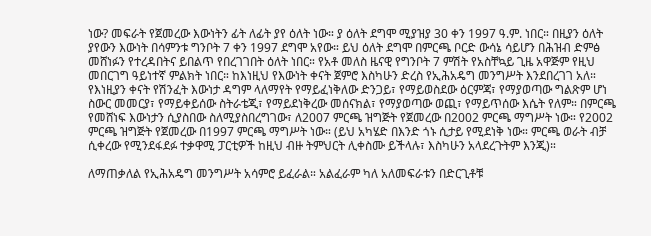ነው? መፍራት የጀመረው እውነትን ፊት ለፊት ያየ ዕለት ነው። ያ ዕለት ደግሞ ሚያዝያ 30 ቀን 1997 ዓ.ም. ነበር። በዚያን ዕለት ያየውን እውነት በሳምንቱ ግንቦት 7 ቀን 1997 ደግሞ አየው። ይህ ዕለት ደግሞ በምርጫ ቦርድ ውሳኔ ሳይሆን በሕዝብ ድምፅ መሸነፉን የተረዳበትና ይበልጥ የበረገገበት ዕለት ነበር። የአቶ መለስ ዜናዊ የግንቦት 7 ምሽት የአስቸኳይ ጊዜ አዋጅም የዚህ መበርገግ ዓይነተኛ ምልክት ነበር። ከእነዚህ የእውነት ቀናት ጀምሮ እስካሁን ድረስ የኢሕአዴግ መንግሥት እንደበረገገ አለ። የእነዚያን ቀናት የሽንፈት እውነታ ዳግም ላለማየት የማይፈነቅለው ድንጋይ፣ የማይወስደው ዕርምጃ፣ የማያወጣው ግልጽም ሆነ ስውር መመርያ፣ የማይቀይሰው ስትራቴጂ፣ የማይደነቅረው መሰናክል፣ የማያወጣው ወጪ፣ የማይጥሰው እሴት የለም። በምርጫ የመሸነፍ እውነታን ሲያስበው ስለሚያስበረግገው፣ ለ2007 ምርጫ ዝግጅት የጀመረው በ2002 ምርጫ ማግሥት ነው። የ2002 ምርጫ ዝግጅት የጀመረው በ1997 ምርጫ ማግሥት ነው። (ይህ አካሄድ በእንድ ጎኑ ሲታይ የሚደነቅ ነው። ምርጫ ወራት ብቻ ሲቀረው የሚንደፋደፉ ተቃዋሚ ፓርቲዎች ከዚህ ብዙ ትምህርት ሊቀስሙ ይችላሉ፣ እስካሁን አላደረጉትም እንጂ)።

ለማጠቃለል የኢሕአዴግ መንግሥት አሳምሮ ይፈራል። አልፈራም ካለ አለመፍራቱን በድርጊቶቹ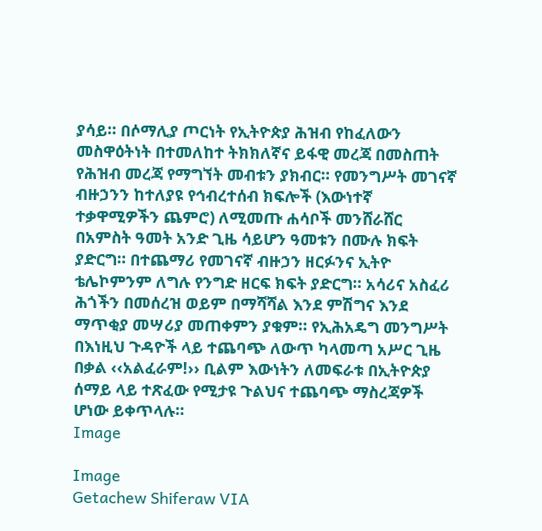ያሳይ። በሶማሊያ ጦርነት የኢትዮጵያ ሕዝብ የከፈለውን መስዋዕትነት በተመለከተ ትክክለኛና ይፋዊ መረጃ በመስጠት የሕዝብ መረጃ የማግኘት መብቱን ያክብር። የመንግሥት መገናኛ ብዙኃንን ከተለያዩ የኅብረተሰብ ክፍሎች (እውነተኛ ተቃዋሚዎችን ጨምሮ) ለሚመጡ ሐሳቦች መንሸራሸር በአምስት ዓመት አንድ ጊዜ ሳይሆን ዓመቱን በሙሉ ክፍት ያድርግ። በተጨማሪ የመገናኛ ብዙኃን ዘርፉንና ኢትዮ ቴሌኮምንም ለግሉ የንግድ ዘርፍ ክፍት ያድርግ። አሳሪና አስፈሪ ሕጎችን በመሰረዝ ወይም በማሻሻል እንደ ምሽግና እንደ ማጥቂያ መሣሪያ መጠቀምን ያቁም። የኢሕአዴግ መንግሥት በእነዚህ ጉዳዮች ላይ ተጨባጭ ለውጥ ካላመጣ አሥር ጊዜ በቃል ‹‹አልፈራም!›› ቢልም እውነትን ለመፍራቱ በኢትዮጵያ ሰማይ ላይ ተጽፈው የሚታዩ ጉልህና ተጨባጭ ማስረጃዎች ሆነው ይቀጥላሉ።
Image

Image
Getachew Shiferaw VIA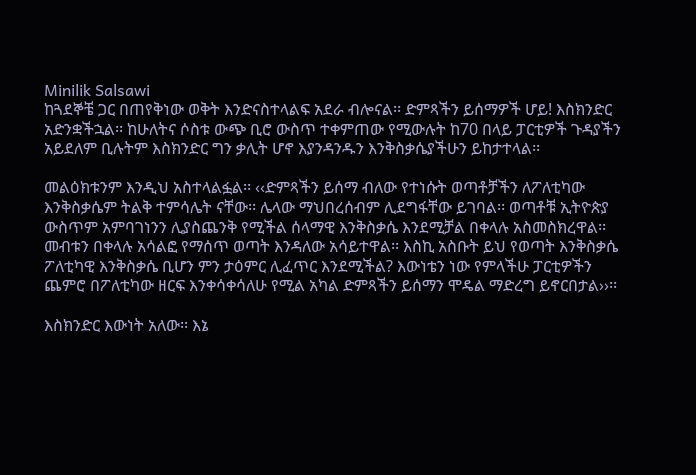Minilik Salsawi
ከጓደኞቼ ጋር በጠየቅነው ወቅት እንድናስተላልፍ አደራ ብሎናል፡፡ ድምጻችን ይሰማዎች ሆይ! እስክንድር አድንቋችኋል፡፡ ከሁለትና ሶስቱ ውጭ ቢሮ ውስጥ ተቀምጠው የሚውሉት ከ70 በላይ ፓርቲዎች ጉዳያችን አይደለም ቢሉትም እስክንድር ግን ቃሊት ሆኖ እያንዳንዱን እንቅስቃሴያችሁን ይከታተላል፡፡

መልዕክቱንም እንዲህ አስተላልፏል፡፡ ‹‹ድምጻችን ይሰማ ብለው የተነሱት ወጣቶቻችን ለፖለቲካው እንቅስቃሴም ትልቅ ተምሳሌት ናቸው፡፡ ሌላው ማህበረሰብም ሊደግፋቸው ይገባል፡፡ ወጣቶቹ ኢትዮጵያ ውስጥም አምባገነንን ሊያስጨንቅ የሚችል ሰላማዊ እንቅስቃሴ እንደሚቻል በቀላሉ አስመስክረዋል፡፡ መብቱን በቀላሉ አሳልፎ የማሰጥ ወጣት እንዳለው አሳይተዋል፡፡ እስኪ አስቡት ይህ የወጣት እንቅስቃሴ ፖለቲካዊ እንቅስቃሴ ቢሆን ምን ታዕምር ሊፈጥር እንደሚችል? እውነቴን ነው የምላችሁ ፓርቲዎችን ጨምሮ በፖለቲካው ዘርፍ እንቀሳቀሳለሁ የሚል አካል ድምጻችን ይሰማን ሞዴል ማድረግ ይኖርበታል››፡፡

እስክንድር እውነት አለው፡፡ እኔ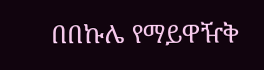በበኩሌ የማይዋዥቅ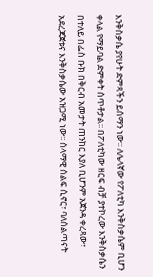እንቅስቃሴ ያየሁት ድምጻችን ይሰማን ነው፡፡ ለሌላኛው የፖለቲካ እንቅስቃሴም ቢሆን ቀላል የማይባል ድምቀት ሰጥቶታል፡፡ በፖለቲካው ዘርፍ ብቻ ያተኮረው እንቅስቃሴን በተለይ በፌስ ቡክ በቅርብ አመታት ጠንከር እያለ ቢሆንም አጀንዳ ቀረጻው፣ አደረጃጀቱና እንቅስቃሴው አዝጋሚ ነው፡፡ ሰላማዊ ሰልፍ ሲኖር፣ ባለሰልጣናት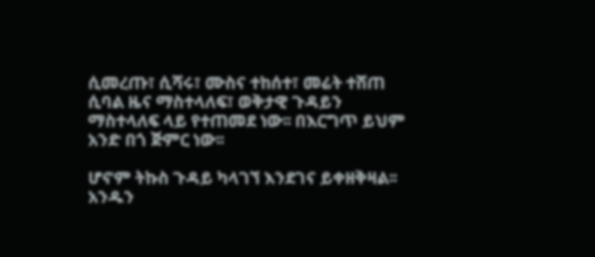ሲመረጡ፣ ሲሻሩ፣ ሙስና ተከሰተ፣ መሬት ተሸጠ ሲባል ዜና ማስተላለፍ፣ ወቅታዊ ጉዳይን ማስተላለፍ ላይ የተጠመደ ነው፡፡ በእርግጥ ይህም አንድ በጎ ጅምር ነው፡፡

ሆኖም ትኩስ ጉዳይ ካላገኘ እንደገና ይቀዘቅዛል፡፡ አንዱን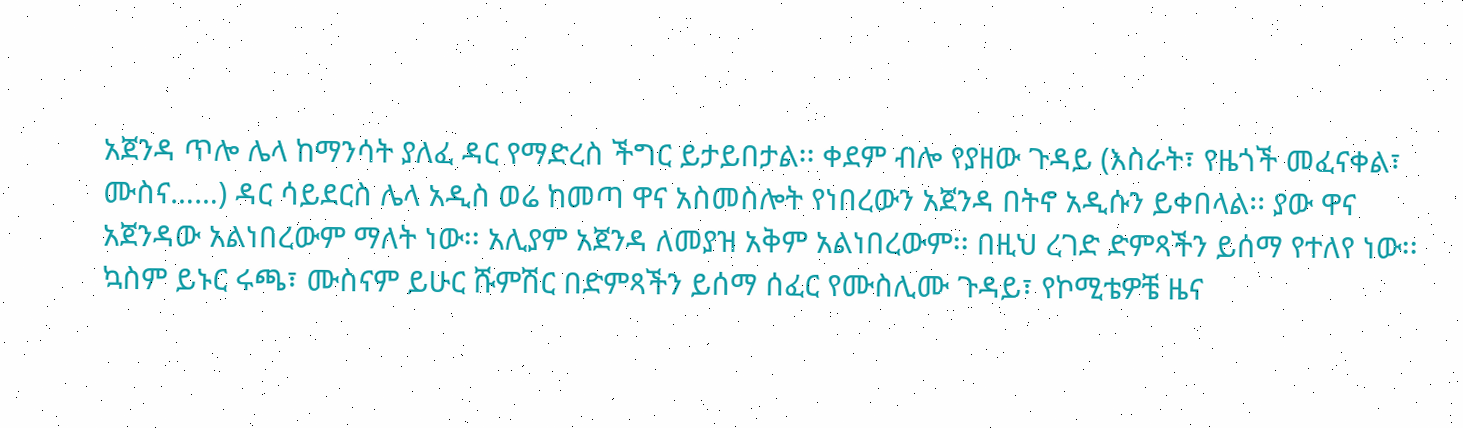አጀንዳ ጥሎ ሌላ ከማንሳት ያለፈ ዳር የማድረስ ችግር ይታይበታል፡፡ ቀደም ብሎ የያዘው ጉዳይ (እስራት፣ የዜጎች መፈናቀል፣ ሙስና……) ዳር ሳይደርስ ሌላ አዲስ ወሬ ከመጣ ዋና አስመስሎት የነበረውን አጀንዳ በትኖ አዲሱን ይቀበላል፡፡ ያው ዋና አጀንዳው አልነበረውም ማለት ነው፡፡ አሊያም አጀንዳ ለመያዝ አቅም አልነበረውም፡፡ በዚህ ረገድ ድምጻችን ይሰማ የተለየ ነው፡፡ ኳስም ይኑር ሩጫ፣ ሙስናም ይሁር ሹምሽር በድምጻችን ይሰማ ሰፈር የሙስሊሙ ጉዳይ፣ የኮሚቴዎቼ ዜና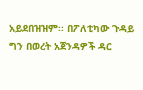አይደበዝዝም፡፡ በፖለቲካው ጉዳይ ግን በወረት አጀንዳዎች ዳር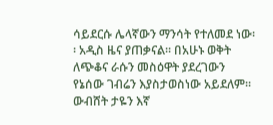ሳይደርሱ ሌላኛውን ማንሳት የተለመደ ነው፡፡ አዲስ ዜና ያጠቃናል፡፡ በአሁኑ ወቅት ለጭቆና ራሱን መስዕዋት ያደረገውን የኔሰው ገብሬን እያስታወስነው አይደለም፡፡ ውብሸት ታዬን እኛ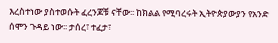እረስተነው ያስተወሱት ፈረንጆቹ ናቸው፡፡ ከክልል የሚባረሩት ኢትዮጵያውያን የአንድ ሰሞን ጉዳይ ነው፡፡ ታሰረ፣ ተፈታ፣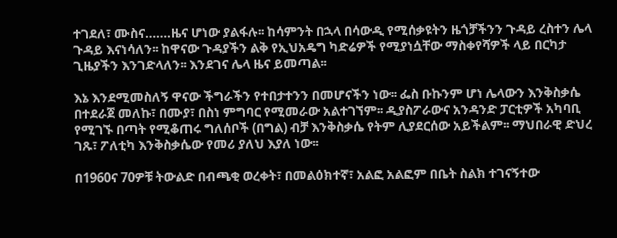ተገደለ፣ ሙስና…….ዜና ሆነው ያልፋሉ፡፡ ከሳምንት በኋላ በሳውዲ የሚሰቃዩትን ዜጎቻችንን ጉዳይ ረስተን ሌላ ጉዳይ እናነሳለን፡፡ ከዋናው ጉዳያችን ልቅ የኢህአዴግ ካድሬዎች የሚያነሷቸው ማስቀየሻዎች ላይ በርካታ ጊዜያችን እንገድላለን፡፡ እንደገና ሌላ ዜና ይመጣል፡፡

እኔ እንደሚመስለኝ ዋናው ችግራችን የተበታተንን በመሆናችን ነው፡፡ ፌስ ቡኩንም ሆነ ሌላውን እንቅስቃሴ በተደራጀ መለኩ፣ በሙያ፣ በስነ ምግባር የሚመራው አልተገኘም፡፡ ዲያስፖራውና አንዳንድ ፓርቲዎች አካባቢ የሚገኙ በጣት የሚቆጠሩ ግለሰቦች (በግል) ብቻ እንቅስቃሴ የትም ሊያደርሰው አይችልም፡፡ ማህበራዊ ድህረ ገጹ፣ ፖለቲካ እንቅስቃሴው የመሪ ያለህ እያለ ነው፡፡

በ1960ና 70ዎቹ ትውልድ በብጫቂ ወረቀት፣ በመልዕክተኛ፣ አልፎ አልፎም በቤት ስልክ ተገናኝተው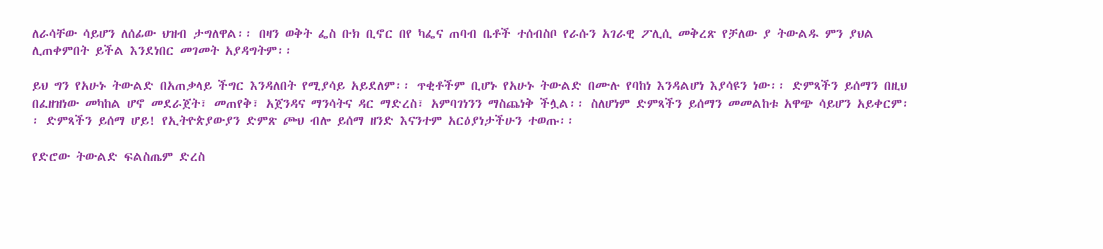ለራሳቸው ሳይሆን ለሰፊው ህዝብ ታግለዋል፡፡ በዛን ወቅት ፌስ ቡክ ቢኖር በየ ካፌና ጠባብ ቤቶች ተሰብስቦ የራሱን አገራዊ ፖሊሲ መቅረጽ የቻለው ያ ትውልዱ ምን ያህል ሊጠቀምበት ይችል እንደነበር መገመት አያዳግትም፡፡

ይህ ግን የአሁኑ ትውልድ በአጠቃላይ ችግር እንዳለበት የሚያሳይ አይደለም፡፡ ጥቂቶችም ቢሆኑ የአሁኑ ትውልድ በሙሉ የባከነ እንዳልሆነ እያሳዩን ነው፡፡ ድምጻችን ይሰማን በዚህ በፈዘዝነው መካከል ሆኖ መደራጀት፣ መጠየቅ፣ አጀንዳና ማንሳትና ዳር ማድረስ፣ አምባገነንን ማስጨነቅ ችሏል፡፡ ስለሆነም ድምጻችን ይሰማን መመልከቱ አዋጭ ሳይሆን አይቀርም፡፡ ድምጻችን ይሰማ ሆይ! የኢትዮጵያውያን ድምጽ ጮህ ብሎ ይሰማ ዘንድ እናንተም አርዕያነታችሁን ተወጡ፡፡

የድሮው ትውልድ ፍልስጤም ድረስ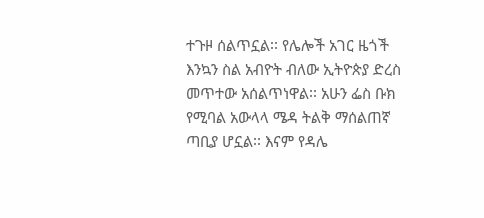ተጉዞ ሰልጥኗል፡፡ የሌሎች አገር ዜጎች እንኳን ስል አብዮት ብለው ኢትዮጵያ ድረስ መጥተው አሰልጥነዋል፡፡ አሁን ፌስ ቡክ የሚባል አውላላ ሜዳ ትልቅ ማሰልጠኛ ጣቢያ ሆኗል፡፡ እናም የዳሌ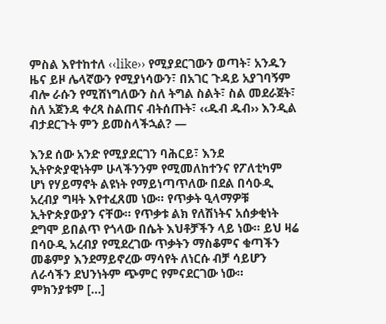ምስል እየተከተለ ‹‹like›› የሚያደርገውን ወጣት፣ አንዱን ዜና ይዞ ሌላኛውን የሚያነሳውን፣ በአገር ጉዳይ አያገባኝም ብሎ ራሱን የሚሸነግለውን ስለ ትግል ስልት፣ ስል መደራጀት፣ ስለ አጀንዳ ቀረጻ ስልጠና ብትሰጡት፣ ‹‹ዱብ ዱብ›› እንዲል ብታደርጉት ምን ይመስላችኋል? —

እንደ ሰው አንድ የሚያደርገን ባሕርይ፣ እንደ ኢትዮጵያዊነትም ሁላችንንም የሚመለከተንና የፖለቲካም ሆነ የሃይማኖት ልዩነት የማይነጣጥለው በደል በሳዑዲ አረብያ ግዛት እየተፈጸመ ነው። የጥቃት ዒላማዎቹ ኢትዮጵያውያን ናቸው። የጥቃቱ ልክ የለሽነትና አሰቃቂነት ደግሞ ይበልጥ የጎላው በሴት እህቶቻችን ላይ ነው። ይህ ዛሬ በሳዑዲ አረብያ የሚደረገው ጥቃትን ማስቆምና ቁጣችን መቆምያ እንደማይኖረው ማሳየት ለነርሱ ብቻ ሳይሆን ለራሳችን ደህንነትም ጭምር የምናደርገው ነው። ምክንያቱም […]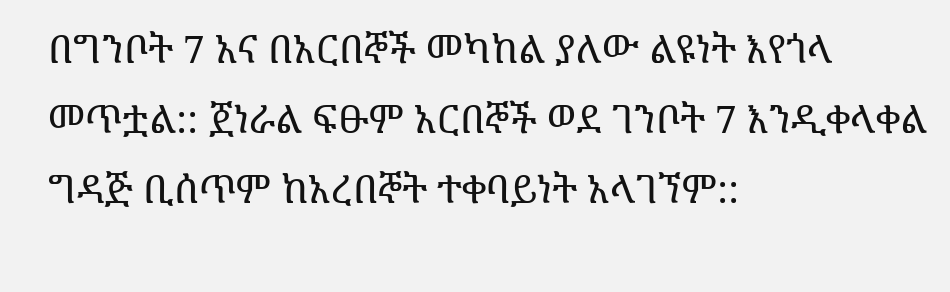በግንቦት 7 አና በአርበኞች መካከል ያለው ልዩነት እየጎላ መጥቷል:: ጀነራል ፍፁም አርበኞች ወደ ገንቦት 7 እንዲቀላቀል ግዳጅ ቢሰጥም ከአረበኞት ተቀባይነት አላገኘም::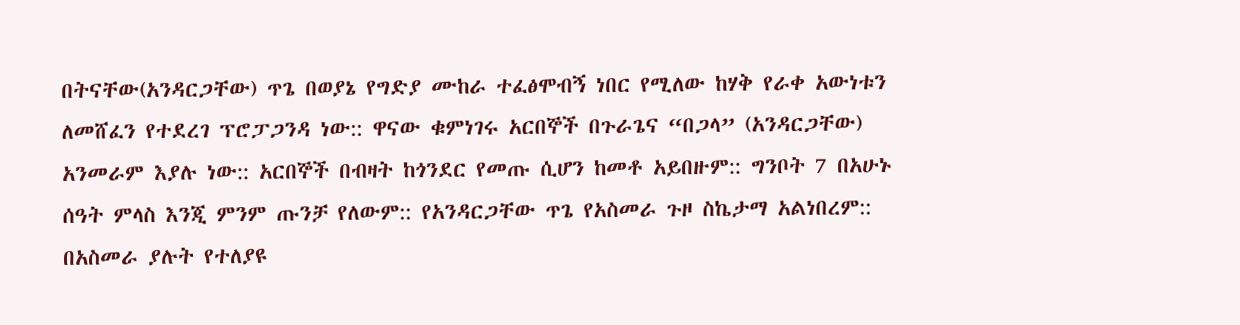በትናቸው(አንዳርጋቸው) ጥጌ በወያኔ የግድያ ሙከራ ተፈፅሞብኝ ነበር የሚለው ከሃቅ የራቀ አውነቱን ለመሸፈን የተደረገ ፕሮፓጋንዳ ነው:: ዋናው ቁምነገሩ አርበኞች በጉራጌና “በጋላ” (አንዳርጋቸው) አንመራም እያሉ ነው:: አርበኞች በብዛት ከጎንደር የመጡ ሲሆን ከመቶ አይበዙም:: ግንቦት 7 በአሁኑ ሰዓት ምላስ እንጂ ምንም ጡንቻ የለውም:: የአንዳርጋቸው ጥጌ የአስመራ ጉዞ ስኬታማ አልነበረም:: በአስመራ ያሉት የተለያዩ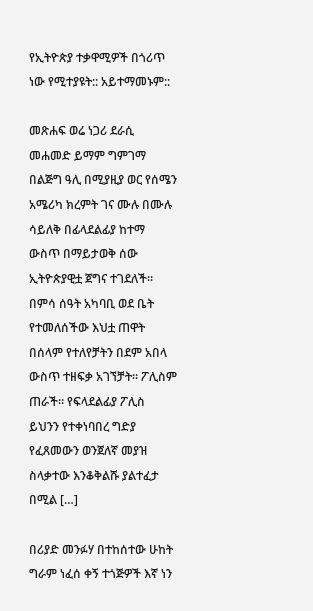የኢትዮጵያ ተቃዋሚዎች በጎሪጥ ነው የሚተያዩት:: አይተማመኑም::

መጽሐፍ ወሬ ነጋሪ ደራሲ መሐመድ ይማም ግምገማ በልጅግ ዓሊ በሚያዚያ ወር የሰሜን አሜሪካ ክረምት ገና ሙሉ በሙሉ ሳይለቅ በፊላደልፊያ ከተማ ውስጥ በማይታወቅ ሰው ኢትዮጵያዊቷ ጀግና ተገደለች። በምሳ ሰዓት አካባቢ ወደ ቤት የተመለሰችው እህቷ ጠዋት በሰላም የተለየቻትን በደም አበላ ውስጥ ተዘፍቃ አገኘቻት። ፖሊስም ጠራች። የፍላደልፊያ ፖሊስ ይህንን የተቀነባበረ ግድያ የፈጸመውን ወንጀለኛ መያዝ ስላቃተው እንቆቅልሹ ያልተፈታ በሚል […]

በሪያድ መንፉሃ በተከሰተው ሁከት ግራም ነፈሰ ቀኝ ተጎጅዎች እኛ ነን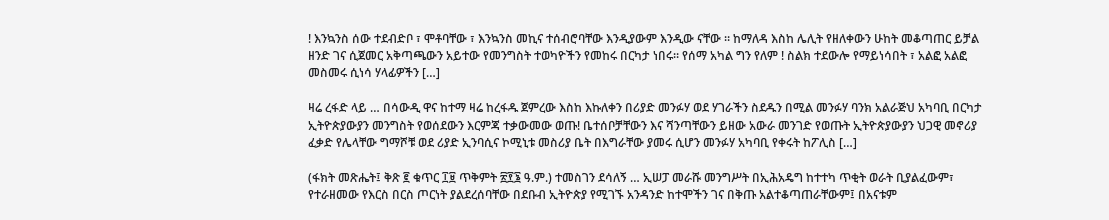! እንኳንስ ሰው ተደብድቦ ፣ ሞቶባቸው ፣ እንኳንስ መኪና ተሰብሮባቸው እንዲያውም እንዲው ናቸው ። ከማለዳ እስከ ሌሊት የዘለቀውን ሁከት መቆጣጠር ይቻል ዘንድ ገና ሲጀመር አቅጣጫውን አይተው የመንግስት ተወካዮችን የመከሩ በርካታ ነበሩ። የሰማ አካል ግን የለም ! ስልክ ተደውሎ የማይነሳበት ፣ አልፎ አልፎ መስመሩ ሲነሳ ሃላፊዎችን […]

ዛሬ ረፋድ ላይ … በሳውዲ ዋና ከተማ ዛሬ ከረፋዱ ጀምረው እስከ እኩለቀን በሪያድ መንፉሃ ወደ ሃገራችን ስደዱን በሚል መንፉሃ ባንክ አልራጅህ አካባቢ በርካታ ኢትዮጵያውያን መንግስት የወሰደውን እርምጃ ተቃውመው ወጡ! ቤተሰቦቻቸውን እና ሻንጣቸውን ይዘው አውራ መንገድ የወጡት ኢትዮጵያውያን ህጋዊ መኖሪያ ፈቃድ የሌላቸው ግማሾቹ ወደ ሪያድ ኢንባሲና ኮሚኒቱ መስሪያ ቤት በእግራቸው ያመሩ ሲሆን መንፉሃ አካባቢ የቀሩት ከፖሊስ […]

(ፋክት መጽሔት፤ ቅጽ ፪ ቁጥር ፲፱ ጥቅምት ፳፻፮ ዓ.ም.) ተመስገን ደሳለኝ … ኢሠፓ መራሹ መንግሥት በኢሕአዴግ ከተተካ ጥቂት ወራት ቢያልፈውም፣ የተራዘመው የእርስ በርስ ጦርነት ያልደረሰባቸው በደቡብ ኢትዮጵያ የሚገኙ አንዳንድ ከተሞችን ገና በቅጡ አልተቆጣጠራቸውም፤ በአናቱም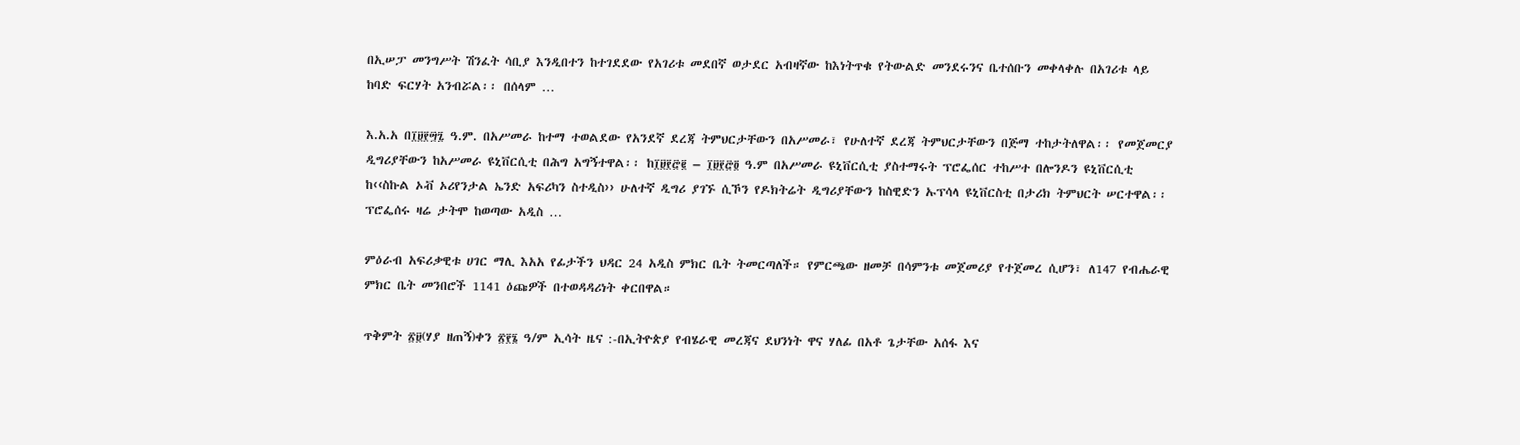በኢሠፓ መንግሥት ሽንፈት ሳቢያ እንዲበተን ከተገደደው የአገሪቱ መደበኛ ወታደር አብዛኛው ከእነትጥቁ የትውልድ መንደሩንና ቤተሰቡን መቀላቀሉ በአገሪቱ ላይ ከባድ ፍርሃት አንብሯል፡፡ በሰላም …

እ.አ.አ በ፲፱፻፵፯ ዓ.ም. በአሥመራ ከተማ ተወልደው የአንደኛ ደረጃ ትምህርታቸውን በአሥመራ፣ የሁለተኛ ደረጃ ትምህርታቸውን በጅማ ተከታትለዋል፡፡ የመጀመርያ ዲግሪያቸውን ከአሥመራ ዩኒቨርሲቲ በሕግ አግኝተዋል፡፡ ከ፲፱፻፸፪ – ፲፱፻፸፬ ዓ.ም በአሥመራ ዩኒቨርሲቲ ያስተማሩት ፕሮፌሰር ተከሥተ በሎንዶን ዩኒቨርሲቲ ከ‹‹ስኩል ኦቭ ኦሪየንታል ኤንድ አፍሪካን ስተዲስ›› ሁለተኛ ዲግሪ ያገኙ ሲኾን የዶክትሬት ዲግሪያቸውን ከስዊድን ኡፕሳላ ዩኒቨርስቲ በታሪክ ትምህርት ሠርተዋል፡፡ ፕሮፌሰሩ ዛሬ ታትሞ ከወጣው አዲስ …

ምዕራብ አፍሪቃዊቱ ሀገር ማሊ እአአ የፊታችን ህዳር 24 አዲስ ምክር ቤት ትመርጣለች። የምርጫው ዘመቻ በሳምንቱ መጀመሪያ የተጀመረ ሲሆን፣ ለ147 የብሔራዊ ምክር ቤት መንበሮች 1141 ዕጩዎች በተወዳዳሪነት ቀርበዋል።

ጥቅምት ፳፱(ሃያ ዘጠኝ)ቀን ፳፻፮ ዓ/ም ኢሳት ዜና :-በኢትዮጵያ የብሄራዊ መረጃና ደህንነት ዋና ሃለፊ በአቶ ጌታቸው አሰፋ እና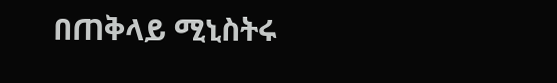በጠቅላይ ሚኒስትሩ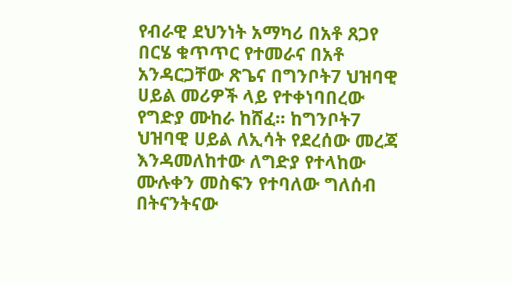የብራዊ ደህንነት አማካሪ በአቶ ጸጋየ በርሄ ቁጥጥር የተመራና በአቶ አንዳርጋቸው ጽጌና በግንቦት7 ህዝባዊ ሀይል መሪዎች ላይ የተቀነባበረው የግድያ ሙከራ ከሸፈ። ከግንቦት7 ህዝባዊ ሀይል ለኢሳት የደረሰው መረጃ እንዳመለከተው ለግድያ የተላከው ሙሉቀን መስፍን የተባለው ግለሰብ በትናንትናው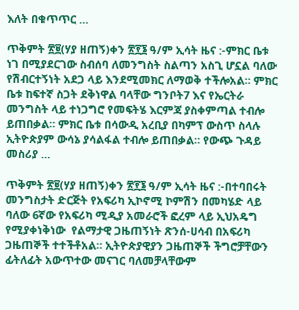እለት በቁጥጥር …

ጥቅምት ፳፱(ሃያ ዘጠኝ)ቀን ፳፻፮ ዓ/ም ኢሳት ዜና :-ምክር ቤቱ ነገ በሚያደርገው ስብሰባ ለመንግስት ስልጣን አስጊ ሆኗል ባለው የሽብርተኝነት አደጋ ላይ እንደሚመክር ለማወቅ ተችሎአል። ምክር ቤቱ ከፍተኛ ስጋት ደቅነዋል ባላቸው ግንቦት7 እና የኤርትራ መንግስት ላይ ተነጋግሮ የመፍትሄ እርምጃ ያስቀምጣል ተብሎ ይጠበቃል። ምክር ቤቱ በሳውዲ አረቢያ በካምፕ ውስጥ ስላሉ ኢትዮጵያም ውሳኔ ያሳልፋል ተብሎ ይጠበቃል። የውጭ ጉዳይ መስሪያ …

ጥቅምት ፳፱(ሃያ ዘጠኝ)ቀን ፳፻፮ ዓ/ም ኢሳት ዜና :-በተባበሩት መንግስታት ድርጅት የአፍሪካ ኢኮኖሚ ኮምሽን በመካሄድ ላይ ባለው 6ኛው የአፍሪካ ሚዲያ አመራሮች ፎረም ላይ ኢህአዴግ የሚያቀነቅነው  የልማታዊ ጋዜጠኝነት ጽንሰ-ሀሳብ በአፍሪካ ጋዜጠኞች ተተችቶአል። ኢትዮጵያዊያን ጋዜጠኞች ችግሮቻቸውን ፊትለፊት አውጥተው መናገር ባለመቻላቸውም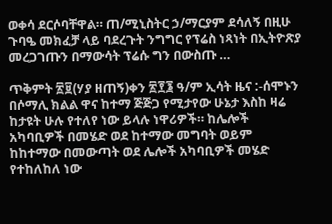ወቀሳ ደርሶባቸዋል። ጠ/ሚኒስትር ኃ/ማርያም ደሳለኝ በዚሁ ጉባዔ መክፈቻ ላይ ባደረጉት ንግግር የፕሬስ ነጻነት በኢትዮጽያ መረጋገጡን በማውሳት ፕሬሱ ግን በውስጡ …

ጥቅምት ፳፱(ሃያ ዘጠኝ)ቀን ፳፻፮ ዓ/ም ኢሳት ዜና :-ሰሞኑን በሶማሊ ክልል ዋና ከተማ ጅጅጋ የሚታየው ሁኔታ እስከ ዛሬ ከታዩት ሁሉ የተለየ ነው ይላሉ ነዋሪዎች። ከሌሎች አካባቢዎች በመሄድ ወደ ከተማው መግባት ወይም ከከተማው በመውጣት ወደ ሌሎች አካባቢዎች መሄድ  የተከለከለ ነው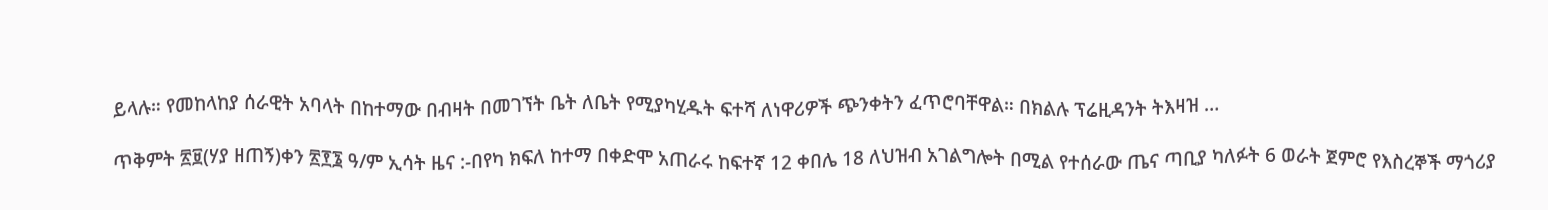ይላሉ። የመከላከያ ሰራዊት አባላት በከተማው በብዛት በመገኘት ቤት ለቤት የሚያካሂዱት ፍተሻ ለነዋሪዎች ጭንቀትን ፈጥሮባቸዋል። በክልሉ ፕሬዚዳንት ትእዛዝ …

ጥቅምት ፳፱(ሃያ ዘጠኝ)ቀን ፳፻፮ ዓ/ም ኢሳት ዜና :-በየካ ክፍለ ከተማ በቀድሞ አጠራሩ ከፍተኛ 12 ቀበሌ 18 ለህዝብ አገልግሎት በሚል የተሰራው ጤና ጣቢያ ካለፉት 6 ወራት ጀምሮ የእስረኞች ማጎሪያ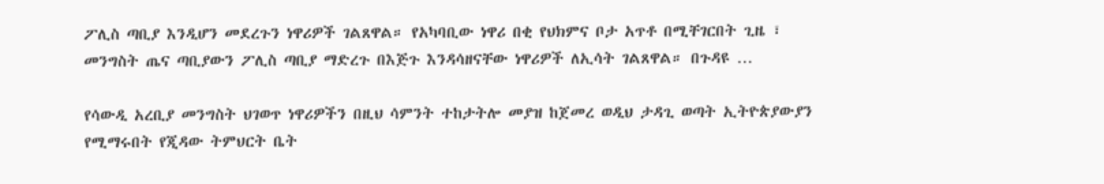ፖሊስ ጣቢያ እንዲሆን መደረጉን ነዋሪዎች ገልጸዋል። የአካባቢው ነዋሪ በቂ የህክምና ቦታ አጥቶ በሚቸገርበት ጊዜ ፣ መንግስት ጤና ጣቢያውን ፖሊስ ጣቢያ ማድረጉ በእጅጉ እንዳሳዘናቸው ነዋሪዎች ለኢሳት ገልጸዋል። በጉዳዩ …

የሳውዲ አረቢያ መንግስት ህገወጥ ነዋሪዎችን በዚህ ሳምንት ተከታትሎ መያዝ ከጀመረ ወዲህ ታዳጊ ወጣት ኢትዮጵያውያን የሚማሩበት የጂዳው ትምህርት ቤት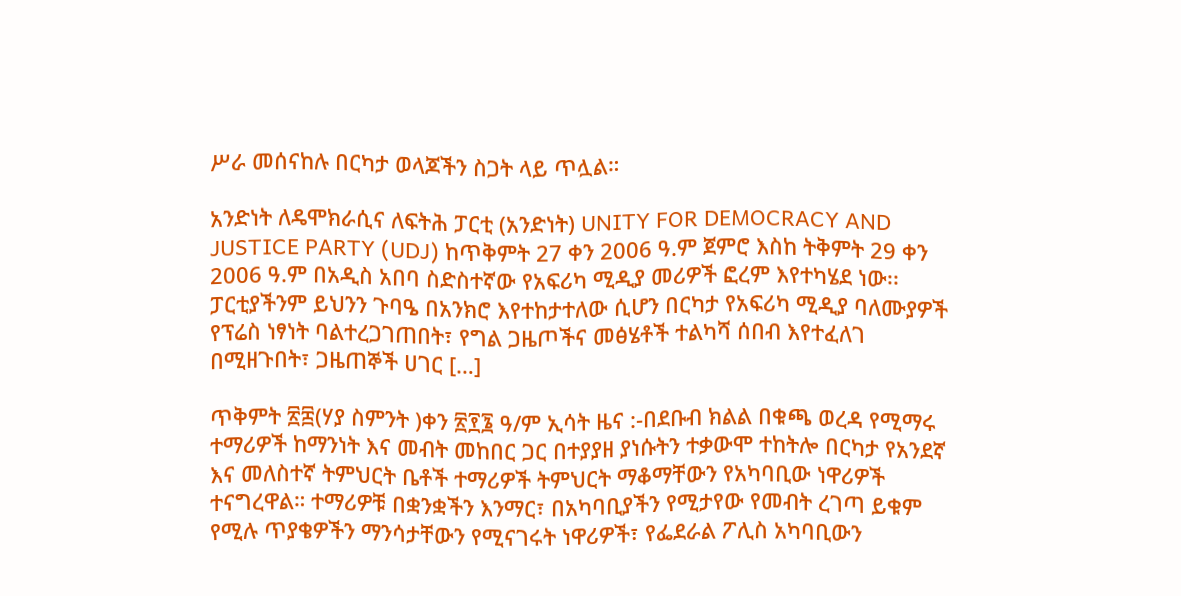ሥራ መሰናከሉ በርካታ ወላጆችን ስጋት ላይ ጥሏል።

አንድነት ለዴሞክራሲና ለፍትሕ ፓርቲ (አንድነት) UNITY FOR DEMOCRACY AND JUSTICE PARTY (UDJ) ከጥቅምት 27 ቀን 2006 ዓ.ም ጀምሮ እስከ ትቅምት 29 ቀን 2006 ዓ.ም በአዲስ አበባ ስድስተኛው የአፍሪካ ሚዲያ መሪዎች ፎረም እየተካሄደ ነው፡፡ ፓርቲያችንም ይህንን ጉባዔ በአንክሮ እየተከታተለው ሲሆን በርካታ የአፍሪካ ሚዲያ ባለሙያዎች የፕሬስ ነፃነት ባልተረጋገጠበት፣ የግል ጋዜጦችና መፅሄቶች ተልካሻ ሰበብ እየተፈለገ በሚዘጉበት፣ ጋዜጠኞች ሀገር […]

ጥቅምት ፳፰(ሃያ ስምንት )ቀን ፳፻፮ ዓ/ም ኢሳት ዜና :-በደቡብ ክልል በቁጫ ወረዳ የሚማሩ ተማሪዎች ከማንነት እና መብት መከበር ጋር በተያያዘ ያነሱትን ተቃውሞ ተከትሎ በርካታ የአንደኛ እና መለስተኛ ትምህርት ቤቶች ተማሪዎች ትምህርት ማቆማቸውን የአካባቢው ነዋሪዎች ተናግረዋል። ተማሪዎቹ በቋንቋችን እንማር፣ በአካባቢያችን የሚታየው የመብት ረገጣ ይቁም የሚሉ ጥያቄዎችን ማንሳታቸውን የሚናገሩት ነዋሪዎች፣ የፌደራል ፖሊስ አካባቢውን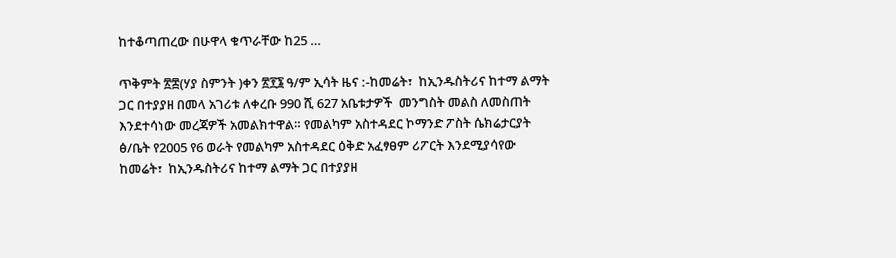ከተቆጣጠረው በሁዋላ ቁጥራቸው ከ25 …

ጥቅምት ፳፰(ሃያ ስምንት )ቀን ፳፻፮ ዓ/ም ኢሳት ዜና :-ከመሬት፣  ከኢንዱስትሪና ከተማ ልማት ጋር በተያያዘ በመላ አገሪቱ ለቀረቡ 990 ሺ 627 አቤቱታዎች  መንግስት መልስ ለመስጠት እንደተሳነው መረጃዎች አመልክተዋል። የመልካም አስተዳደር ኮማንድ ፖስት ሴክሬታርያት ፅ/ቤት የ2005 የ6 ወራት የመልካም አስተዳደር ዕቅድ አፈፃፀም ሪፖርት እንደሚያሳየው ከመሬት፣  ከኢንዱስትሪና ከተማ ልማት ጋር በተያያዘ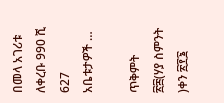በመላ አገሪቱ ለቀረቡ 990 ሺ 627 አቤቱታዎች …

ጥቅምት ፳፰(ሃያ ስምንት )ቀን ፳፻፮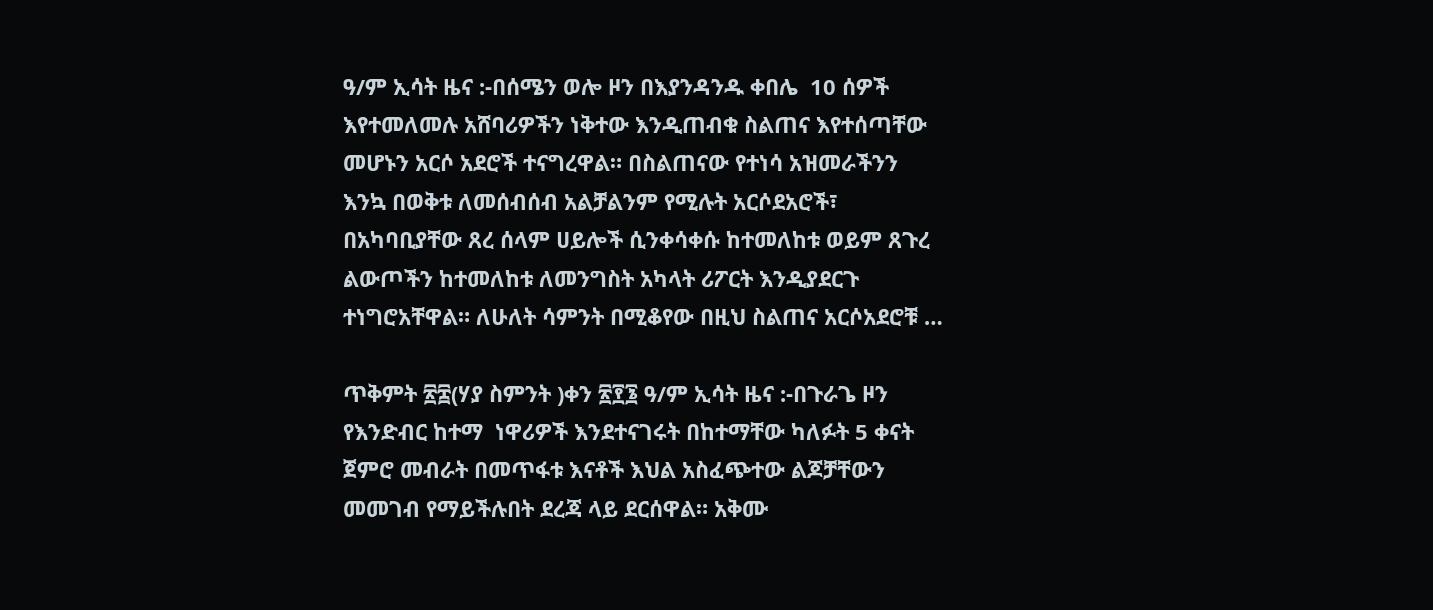ዓ/ም ኢሳት ዜና :-በሰሜን ወሎ ዞን በእያንዳንዱ ቀበሌ  10 ሰዎች እየተመለመሉ አሸባሪዎችን ነቅተው እንዲጠብቁ ስልጠና እየተሰጣቸው መሆኑን አርሶ አደሮች ተናግረዋል። በስልጠናው የተነሳ አዝመራችንን እንኳ በወቅቱ ለመሰብሰብ አልቻልንም የሚሉት አርሶደአሮች፣ በአካባቢያቸው ጸረ ሰላም ሀይሎች ሲንቀሳቀሱ ከተመለከቱ ወይም ጸጉረ ልውጦችን ከተመለከቱ ለመንግስት አካላት ሪፖርት እንዲያደርጉ ተነግሮአቸዋል። ለሁለት ሳምንት በሚቆየው በዚህ ስልጠና አርሶአደሮቹ …

ጥቅምት ፳፰(ሃያ ስምንት )ቀን ፳፻፮ ዓ/ም ኢሳት ዜና :-በጉራጌ ዞን የእንድብር ከተማ  ነዋሪዎች እንደተናገሩት በከተማቸው ካለፉት 5 ቀናት ጀምሮ መብራት በመጥፋቱ እናቶች እህል አስፈጭተው ልጆቻቸውን መመገብ የማይችሉበት ደረጃ ላይ ደርሰዋል። አቅሙ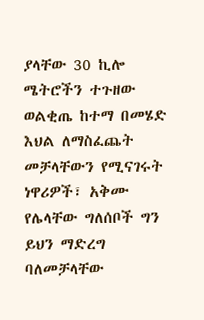ያላቸው 30 ኪሎ ሜትሮችን ተጉዘው ወልቂጤ ከተማ በመሄድ እህል ለማስፈጨት መቻላቸውን የሚናገሩት ነዋሪዎች፣ አቅሙ የሌላቸው ግለሰቦች ግን ይህን ማድረግ ባለመቻላቸው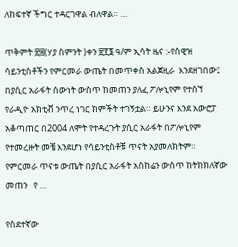ለከፍተኛ ችግር ተዳርገዋል ብለዋል። …

ጥቅምት ፳፰(ሃያ ስምንት )ቀን ፳፻፮ ዓ/ም ኢሳት ዜና :-የስዊዝ ሳይንቲስቶችን የምርመራ ውጤት በመጥቀስ አልጀዚራ  እንደዘገበው፤ በያሲር አራፋት ሰውነት ውስጥ ከመጠን ያለፈ ፖሎኒየም የተሰኘ የራዲዮ አክቲቭ ንጥረ ነገር ክምችት ተገኝቷል። ይሁንና እንደ አውሮፓ አቆጣጠር በ2004 ለሞት የተዳረጉት ያሲር አራፋት በፖሎኒየም የተመረዙት መቼ እንደሆነ የሳይንቲስቶቹ ጥናት አያመለክትም። የምርመራ ጥናቱ ውጤት በያሲር አራፋት አስከሬን ውስጥ ከትክክለኛው መጠን   የ …

የስደተኛው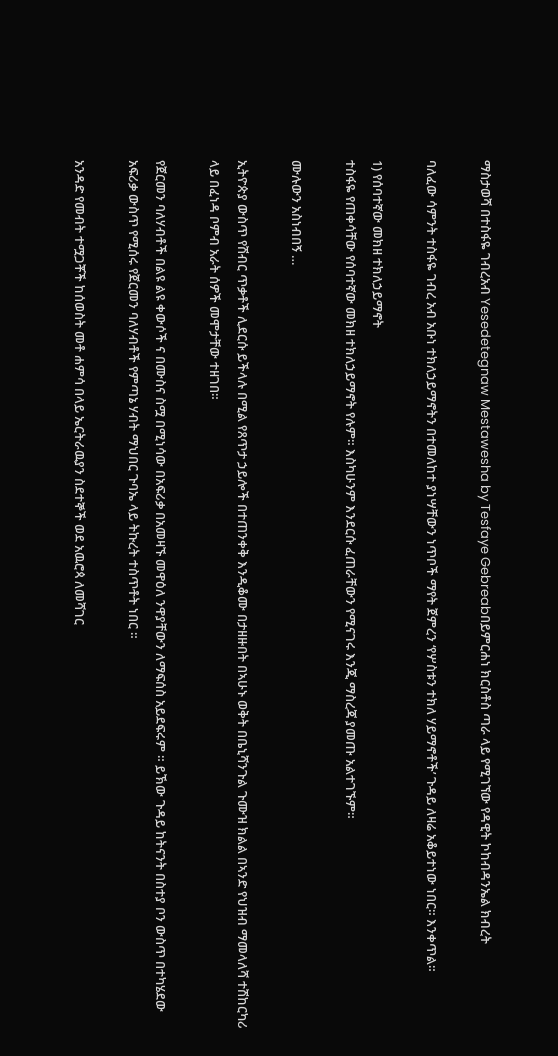ማስታወሻ በተስፋዬ ገብረአብ Yesedetegnaw Mestawesha by Tesfaye Gebreabበይምርሐነ ክርስቶስ ጣራ ላይ የሚገኘው የዳዊት ኮከብዳንኤል ክብረት

ባለፈው ሳምንት ተስፋዬ ገብረ አብ አቡነ ተክለኃይማኖትን በተመለከተ ያነሣቸውን ነጥቦች ማየት ጀምረን ‘የሦስቱን ተክለ ሃይማኖቶች’ ጉዳይ ለዛሬ አቆይተነው ነበር። እንቀጥል።

1) የሰባተኛው መክዘ ተክለኃይማኖት
ተስፋዬ የጠቀሳቸው የሰባተኛው መክዘ ተክለኃይማኖት የሉም። እስካሁንም እንደርሱ ፈጠራቸውን የሚናገሩ እንጂ ማስረጃ ያመጡ አልተገኙም።

ሙሉውን አስነብበኝ …

ኢትዮጵያ ውስጥ የሽብር ጥቃቶች ሊደርሱ ይችላሉ በሚል የጸጥታ ኃይሎች በተጠንቀቅ እንዲቆሙ በታዘዙበት በኣሁኑ ወቅት በቤኒሻንጉል ጉሙዝ ክልል በኣንድ የህዝብ ማመላለሻ ተሽከርካሪ ላይ በፈነዳ ቦምብ አራት ሰዎች መሞታቸው ተዘገበ።

የጀርመን ባለሃብቶች በልዩ ልዩ ቀውሶች ና በሙስና ስሟ በሚነሳው በአፍሪቃ በአመዛኙ መዋዕለ ንዋያቸውን ለማፍሰስ አይደፍሩም ። ይኽው ጉዳይ ከትናንት በስተያ ቦን ውስጥ በተካሄደው አፍሪቃ ውስጥ የሚሰሩ የጀርመን ባለሃብቶች የምጣኔ ሃብት ማህበር ጉባኤ ላይ ትኩረት ተስጥቶት ነበር ።

አንዳድ የመብት ተሟጋቾች ከሰወስት መቶ ሐምሳ በላይ ኤርትራዉያን ስደተኞች ወደ አዉሮጳ ለመሻገር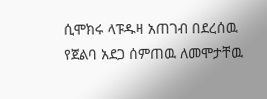ሲሞክሩ ላፑዱዛ አጠገብ በደረሰዉ የጀልባ አደጋ ሰምጠዉ ለመሞታቸዉ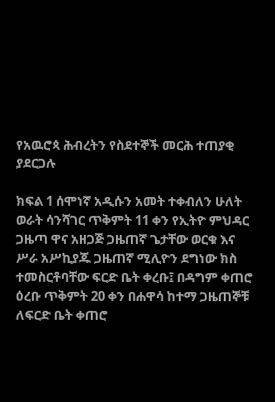የአዉሮጳ ሕብረትን የስደተኞች መርሕ ተጠያቂ ያደርጋሉ

ክፍል 1 ሰሞነኛ አዲሱን አመት ተቀብለን ሁለት ወራት ሳንሻገር ጥቅምት 11 ቀን የኢትዮ ምህዳር ጋዜጣ ዋና አዘጋጅ ጋዜጠኛ ጌታቸው ወርቁ እና ሥራ አሥኪያጁ ጋዜጠኛ ሚሊዮን ደግነው ክስ ተመስርቶባቸው ፍርድ ቤት ቀረቡ፤ በዳግም ቀጠሮ ዕረቡ ጥቅምት 20 ቀን በሐዋሳ ከተማ ጋዜጠኞቹ ለፍርድ ቤት ቀጠሮ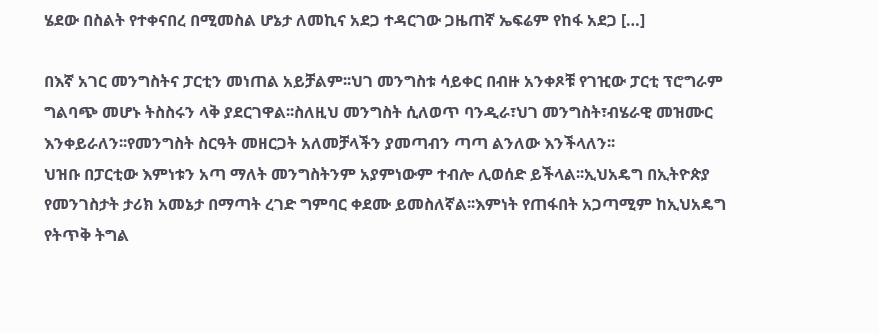ሄደው በስልት የተቀናበረ በሚመስል ሆኔታ ለመኪና አደጋ ተዳርገው ጋዜጠኛ ኤፍሬም የከፋ አደጋ […]

በእኛ አገር መንግስትና ፓርቲን መነጠል አይቻልም፡፡ህገ መንግስቱ ሳይቀር በብዙ አንቀጾቹ የገዢው ፓርቲ ፕሮግራም ግልባጭ መሆኑ ትስስሩን ላቅ ያደርገዋል፡፡ስለዚህ መንግስት ሲለወጥ ባንዲራ፣ህገ መንግስት፣ብሄራዊ መዝሙር እንቀይራለን፡፡የመንግስት ስርዓት መዘርጋት አለመቻላችን ያመጣብን ጣጣ ልንለው እንችላለን፡፡
ህዝቡ በፓርቲው እምነቱን አጣ ማለት መንግስትንም አያምነውም ተብሎ ሊወሰድ ይችላል፡፡ኢህአዴግ በኢትዮጵያ የመንገስታት ታሪክ አመኔታ በማጣት ረገድ ግምባር ቀደሙ ይመስለኛል፡፡እምነት የጠፋበት አጋጣሚም ከኢህአዴግ የትጥቅ ትግል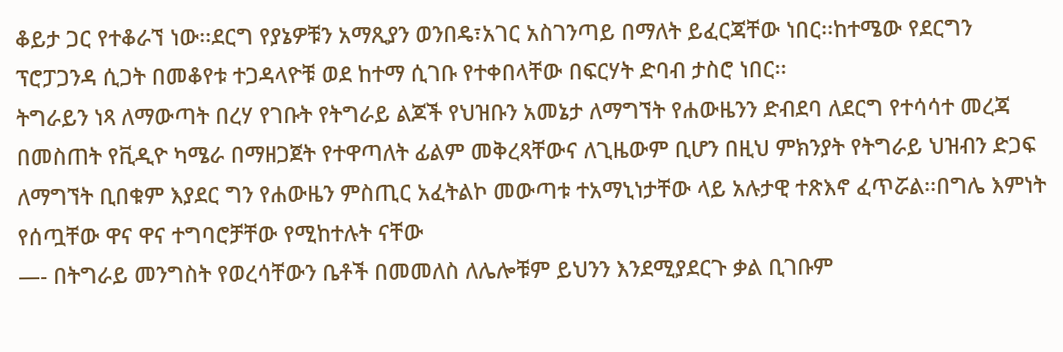ቆይታ ጋር የተቆራኘ ነው፡፡ደርግ የያኔዎቹን አማጺያን ወንበዴ፣አገር አስገንጣይ በማለት ይፈርጃቸው ነበር፡፡ከተሜው የደርግን ፕሮፓጋንዳ ሲጋት በመቆየቱ ተጋዳላዮቹ ወደ ከተማ ሲገቡ የተቀበላቸው በፍርሃት ድባብ ታስሮ ነበር፡፡
ትግራይን ነጻ ለማውጣት በረሃ የገቡት የትግራይ ልጆች የህዝቡን አመኔታ ለማግኘት የሐውዜንን ድብደባ ለደርግ የተሳሳተ መረጃ በመስጠት የቪዲዮ ካሜራ በማዘጋጀት የተዋጣለት ፊልም መቅረጻቸውና ለጊዜውም ቢሆን በዚህ ምክንያት የትግራይ ህዝብን ድጋፍ ለማግኘት ቢበቁም እያደር ግን የሐውዜን ምስጢር አፈትልኮ መውጣቱ ተአማኒነታቸው ላይ አሉታዊ ተጽእኖ ፈጥሯል፡፡በግሌ እምነት የሰጧቸው ዋና ዋና ተግባሮቻቸው የሚከተሉት ናቸው
—- በትግራይ መንግስት የወረሳቸውን ቤቶች በመመለስ ለሌሎቹም ይህንን እንደሚያደርጉ ቃል ቢገቡም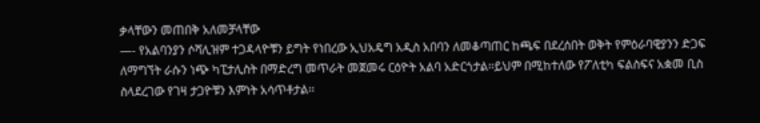ቃላቸውን መጠበቅ አለመቻላቸው
—- የአልባንያን ሶሻሊዝም ተጋዳላዮቹን ይግት የነበረው ኢህአዴግ አዲስ አበባን ለመቆጣጠር ከጫፍ በደረሰበት ወቅት የምዕራባዊያንን ድጋፍ ለማግኘት ራሱን ነጭ ካፒታሊስት በማድረግ መጥራት መጀመሩ ርዕዮት አልባ አድርጎታል፡፡ይህም በሚከተለው የፖለቲካ ፍልስፍና አቋመ ቢስ ስላደረገው የገዛ ታጋዮቹን እምነት አሳጥቶታል፡፡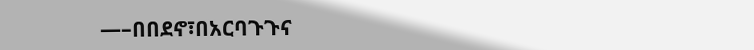—–በበደኖ፣በአርባጉጉና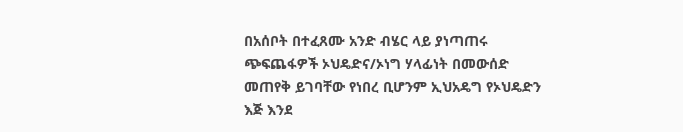በአሰቦት በተፈጸሙ አንድ ብሄር ላይ ያነጣጠሩ ጭፍጨፋዎች ኦህዴድና/ኦነግ ሃላፊነት በመውሰድ መጠየቅ ይገባቸው የነበረ ቢሆንም ኢህአዴግ የኦህዴድን እጅ እንደ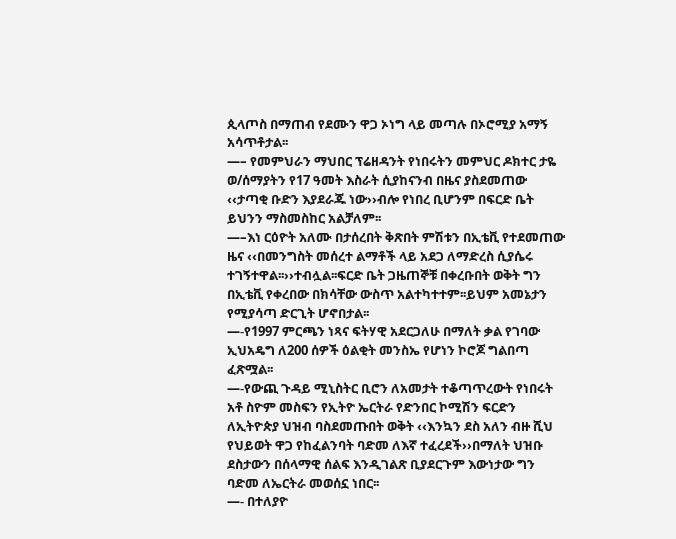ጲላጦስ በማጠብ የደሙን ዋጋ ኦነግ ላይ መጣሉ በኦሮሚያ አማኝ አሳጥቶታል፡፡
—– የመምህራን ማህበር ፕሬዘዳንት የነበሩትን መምህር ዶክተር ታዬ ወ/ሰማያትን የ17 ዓመት እስራት ሲያከናንብ በዜና ያስደመጠው ‹‹ታጣቂ ቡድን እያደራጁ ነው››ብሎ የነበረ ቢሆንም በፍርድ ቤት ይህንን ማስመስከር አልቻለም፡፡
—–እነ ርዕዮት አለሙ በታሰረበት ቅጽበት ምሽቱን በኢቴቪ የተደመጠው ዜና ‹‹በመንግስት መሰረተ ልማቶች ላይ አደጋ ለማድረስ ሲያሴሩ ተገኝተዋል፡፡››ተብሏል፡፡ፍርድ ቤት ጋዜጠኞቹ በቀረቡበት ወቅት ግን በኢቴቪ የቀረበው በክሳቸው ውስጥ አልተካተተም፡፡ይህም አመኔታን የሚያሳጣ ድርጊት ሆኖበታል፡፡
—-የ1997 ምርጫን ነጻና ፍትሃዊ አደርጋለሁ በማለት ቃል የገባው ኢህአዴግ ለ200 ሰዎች ዕልቂት መንስኤ የሆነን ኮሮጆ ግልበጣ ፈጽሟል፡፡
—-የውጪ ጉዳይ ሚኒስትር ቢሮን ለአመታት ተቆጣጥረውት የነበሩት አቶ ስዮም መስፍን የኢትዮ ኤርትራ የድንበር ኮሚሽን ፍርድን ለኢትዮጵያ ህዝብ ባስደመጡበት ወቅት ‹‹እንኳን ደስ አለን ብዙ ሺህ የህይወት ዋጋ የከፈልንባት ባድመ ለእኛ ተፈረደች››በማለት ህዝቡ ደስታውን በሰላማዊ ሰልፍ እንዲገልጽ ቢያደርጉም እውነታው ግን ባድመ ለኤርትራ መወሰኗ ነበር፡፡
—- በተለያዮ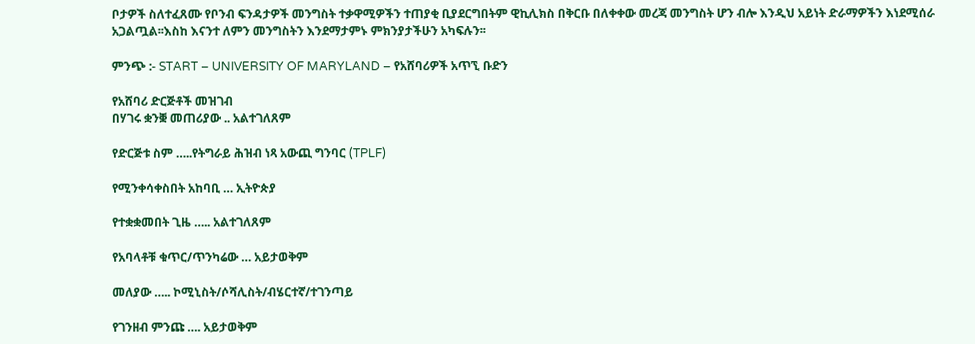ቦታዎች ስለተፈጸሙ የቦንብ ፍንዳታዎች መንግስት ተቃዋሚዎችን ተጠያቂ ቢያደርግበትም ዊኪሊክስ በቅርቡ በለቀቀው መረጃ መንግስት ሆን ብሎ እንዲህ አይነት ድራማዎችን እነደሚሰራ አጋልጧል፡፡እስከ እናንተ ለምን መንግስትን እንደማታምኑ ምክንያታችሁን አካፍሉን፡፡

ምንጭ :- START – UNIVERSITY OF MARYLAND – የአሸባሪዎች አጥኚ ቡድን

የአሸባሪ ድርጅቶች መዝገብ
በሃገሩ ቋንቛ መጠሪያው .. አልተገለጸም

የድርጅቱ ስም …..የትግራይ ሕዝብ ነጻ አውጪ ግንባር (TPLF)

የሚንቀሳቀስበት አከባቢ … ኢትዮጵያ

የተቋቋመበት ጊዜ ….. አልተገለጸም

የአባላቶቹ ቁጥር/ጥንካሬው … አይታወቅም

መለያው ….. ኮሚኒስት/ሶሻሊስት/ብሄርተኛ/ተገንጣይ

የገንዘብ ምንጩ …. አይታወቅም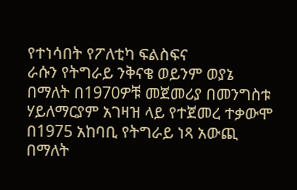የተነሳበት የፖለቲካ ፍልስፍና
ራሱን የትግራይ ንቅናቄ ወይንም ወያኔ በማለት በ1970ዎቹ መጀመሪያ በመንግስቱ ሃይለማርያም አገዛዝ ላይ የተጀመረ ተቃውሞ
በ1975 አከባቢ የትግራይ ነጻ አውጪ በማለት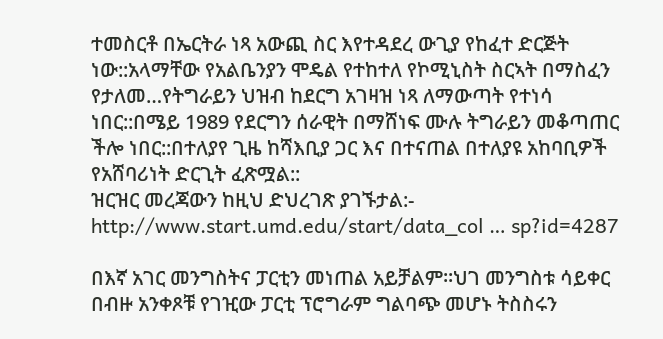ተመስርቶ በኤርትራ ነጻ አውጪ ስር እየተዳደረ ውጊያ የከፈተ ድርጅት ነው::አላማቸው የአልቤንያን ሞዴል የተከተለ የኮሚኒስት ስርኣት በማስፈን የታለመ…የትግራይን ህዝብ ከደርግ አገዛዝ ነጻ ለማውጣት የተነሳ ነበር::በሜይ 1989 የደርግን ሰራዊት በማሸነፍ ሙሉ ትግራይን መቆጣጠር ችሎ ነበር::በተለያየ ጊዜ ከሻእቢያ ጋር እና በተናጠል በተለያዩ አከባቢዎች የአሸባሪነት ድርጊት ፈጽሟል::
ዝርዝር መረጃውን ከዚህ ድህረገጽ ያገኙታል:- http://www.start.umd.edu/start/data_col … sp?id=4287

በእኛ አገር መንግስትና ፓርቲን መነጠል አይቻልም፡፡ህገ መንግስቱ ሳይቀር በብዙ አንቀጾቹ የገዢው ፓርቲ ፕሮግራም ግልባጭ መሆኑ ትስስሩን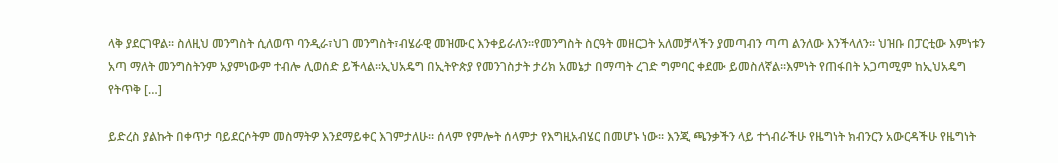ላቅ ያደርገዋል፡፡ ስለዚህ መንግስት ሲለወጥ ባንዲራ፣ህገ መንግስት፣ብሄራዊ መዝሙር እንቀይራለን፡፡የመንግስት ስርዓት መዘርጋት አለመቻላችን ያመጣብን ጣጣ ልንለው እንችላለን፡፡ ህዝቡ በፓርቲው እምነቱን አጣ ማለት መንግስትንም አያምነውም ተብሎ ሊወሰድ ይችላል፡፡ኢህአዴግ በኢትዮጵያ የመንገስታት ታሪክ አመኔታ በማጣት ረገድ ግምባር ቀደሙ ይመስለኛል፡፡እምነት የጠፋበት አጋጣሚም ከኢህአዴግ የትጥቅ […]

ይድረስ ያልኩት በቀጥታ ባይደርሶትም መስማትዎ እንደማይቀር እገምታለሁ፡፡ ሰላም የምሎት ሰላምታ የእግዚአብሄር በመሆኑ ነው፡፡ እንጂ ጫንቃችን ላይ ተጎብራችሁ የዜግነት ክብንርን አውርዳችሁ የዜግነት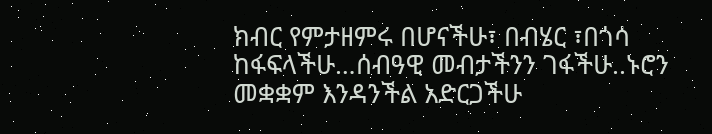ክብር የምታዘምሩ በሆናችሁ፣ በብሄር ፣በጎሳ ከፋፍላችሁ…ሰብዓዊ መብታችንን ገፋችሁ..ኑሮን መቋቋም እንዳንችል አድርጋችሁ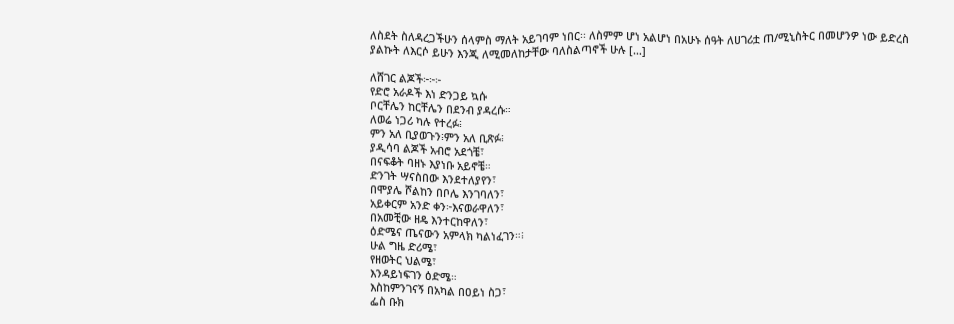ለስደት ስለዳረጋችሁን ሰላምስ ማለት አይገባም ነበር፡፡ ለስምም ሆነ አልሆነ በአሁኑ ሰዓት ለሀገሪቷ ጠ/ሚኒስትር በመሆንዎ ነው ይድረስ ያልኩት ለእርሶ ይሁን እንጂ ለሚመለከታቸው ባለስልጣኖች ሁሉ […]

ለሸገር ልጆች፦፦፦
የድሮ አራዶች እነ ድንጋይ ኳሱ
ቦርቸሌን ከርቸሌን በደንብ ያዳረሱ።
ለወሬ ነጋሪ ካሉ የተረፉ፧
ምን አለ ቢያወጉን፧ምን አለ ቢጽፉ፧
ያዲሳባ ልጆች አብሮ አደጎቼ፣
በናፍቆት ባዘኑ እያነቡ አይኖቼ።
ድንገት ሣናስበው እንደተለያየን፣
በሞያሌ ሾልከን በቦሌ እንገባለን፣
አይቀርም አንድ ቀን፦እናወራዋለን፣
በአመቺው ዘዴ እንተርከዋለን፣
ዕድሜና ጤናውን አምላክ ካልነፈገን።፧
ሁል ግዜ ድሪሜ፣
የዘወትር ህልሜ፣
እንዳይነፍገን ዕድሜ።
እስከምንገናኝ በአካል በዐይነ ስጋ፣
ፌስ ቡክ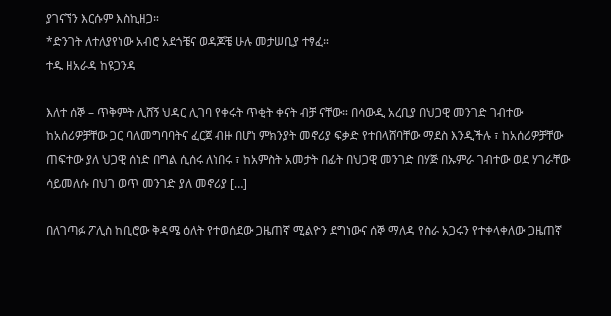ያገናኘን እርሱም እስኪዘጋ።
*ድንገት ለተለያየነው አብሮ አደጎቼና ወዳጆቼ ሁሉ መታሠቢያ ተፃፈ።
ተዱ ዘአራዳ ከዩጋንዳ

እለተ ሰኞ – ጥቅምት ሊሸኝ ህዳር ሊገባ የቀሩት ጥቂት ቀናት ብቻ ናቸው። በሳውዲ አረቢያ በህጋዊ መንገድ ገብተው ከአሰሪዎቻቸው ጋር ባለመግባባትና ፈርጀ ብዙ በሆነ ምክንያት መኖሪያ ፍቃድ የተበላሸባቸው ማደስ እንዲችሉ ፣ ከአሰሪዎቻቸው ጠፍተው ያለ ህጋዊ ሰነድ በግል ሲሰሩ ለነበሩ ፣ ከአምስት አመታት በፊት በህጋዊ መንገድ በሃጅ በኡምራ ገብተው ወደ ሃገራቸው ሳይመለሱ በህገ ወጥ መንገድ ያለ መኖሪያ […]

በለገጣፉ ፖሊስ ከቢሮው ቅዳሜ ዕለት የተወሰደው ጋዜጠኛ ሚልዮን ደግነውና ሰኞ ማለዳ የስራ አጋሩን የተቀላቀለው ጋዜጠኛ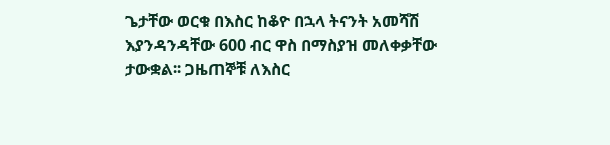ጌታቸው ወርቁ በእስር ከቆዮ በኋላ ትናንት አመሻሽ እያንዳንዳቸው 600 ብር ዋስ በማስያዝ መለቀቃቸው ታውቋል፡፡ ጋዜጠኞቹ ለእስር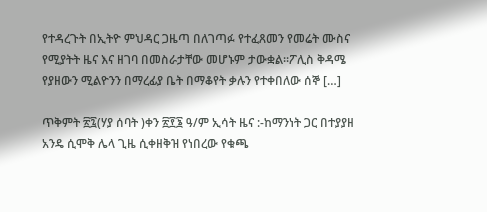የተዳረጉት በኢትዮ ምህዳር ጋዜጣ በለገጣፉ የተፈጸመን የመሬት ሙስና የሚያትት ዜና እና ዘገባ በመስራታቸው መሆኑም ታውቋል፡፡ፖሊስ ቅዳሜ የያዘውን ሚልዮንን በማረፊያ ቤት በማቆየት ቃሉን የተቀበለው ሰኞ […]

ጥቅምት ፳፯(ሃያ ሰባት )ቀን ፳፻፮ ዓ/ም ኢሳት ዜና :-ከማንነት ጋር በተያያዘ አንዴ ሲሞቅ ሌላ ጊዜ ሲቀዘቅዝ የነበረው የቁጫ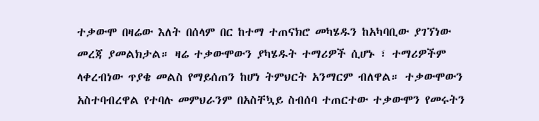ተቃውሞ በዛሬው እለት በሰላም በር ከተማ ተጠናክሮ መካሄዱን ከአካባቢው ያገኘነው መረጃ ያመልክታል። ዛሬ ተቃውሞውን ያካሄዱት ተማሪዎች ሲሆኑ ፣ ተማሪዎችም ላቀረብነው ጥያቄ መልስ የማይሰጠን ከሆነ ትምህርት አንማርም ብለዋል። ተቃውሞውን አስተባብረዋል የተባሉ መምህራንም በአስቸኳይ ስብሰባ ተጠርተው ተቃውሞን የመሩትን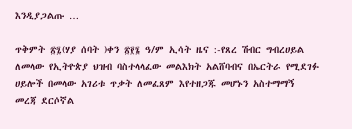እንዲያጋልጡ …

ጥቅምት ፳፯(ሃያ ሰባት )ቀን ፳፻፮ ዓ/ም ኢሳት ዜና :-የጸረ ሽብር ግብረሀይል  ለመላው የኢትዮጵያ ህዝብ ባስተላላፈው መልእክት አልሸባብና በኤርትራ የሚደገፉ ሀይሎች በመላው አገሪቱ ጥቃት ለመፈጸም እየተዘጋጁ መሆኑን አስተማማኝ መረጃ ደርሶኛል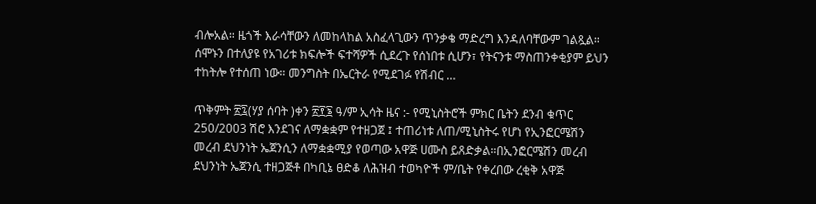ብሎአል። ዜጎች እራሳቸውን ለመከላከል አስፈላጊውን ጥንቃቄ ማድረግ እንዳለባቸውም ገልጿል። ሰሞኑን በተለያዩ የአገሪቱ ክፍሎች ፍተሻዎች ሲደረጉ የሰነበቱ ሲሆን፣ የትናንቱ ማስጠንቀቂያም ይህን ተከትሎ የተሰጠ ነው። መንግስት በኤርትራ የሚደገፉ የሽብር …

ጥቅምት ፳፯(ሃያ ሰባት )ቀን ፳፻፮ ዓ/ም ኢሳት ዜና :- የሚኒስትሮች ምክር ቤትን ደንብ ቁጥር 250/2003 ሽሮ እንደገና ለማቋቋም የተዘጋጀ ፤ ተጠሪነቱ ለጠ/ሚኒስትሩ የሆነ የኢንፎርሜሽን መረብ ደህንነት ኤጀንሲን ለማቋቋሚያ የወጣው አዋጅ ሀሙስ ይጸድቃል።በኢንፎርሜሽን መረብ ደህንነት ኤጀንሲ ተዘጋጅቶ በካቢኔ ፀድቆ ለሕዝብ ተወካዮች ም/ቤት የቀረበው ረቂቅ አዋጅ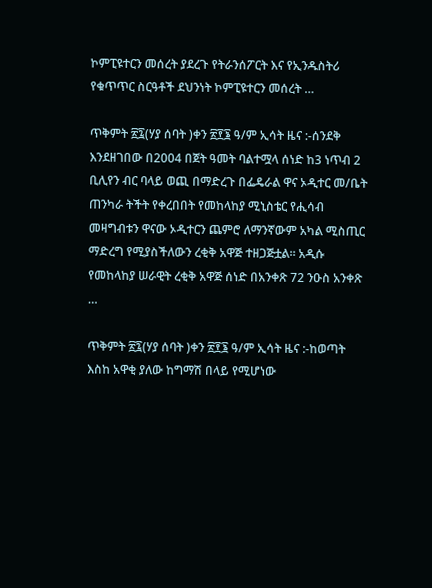ኮምፒዩተርን መሰረት ያደረጉ የትራንሰፖርት እና የኢንዱስትሪ የቁጥጥር ስርዓቶች ደህንነት ኮምፒዩተርን መሰረት …

ጥቅምት ፳፯(ሃያ ሰባት )ቀን ፳፻፮ ዓ/ም ኢሳት ዜና :-ሰንደቅ እንደዘገበው በ2004 በጀት ዓመት ባልተሟላ ሰነድ ከ3 ነጥብ 2 ቢሊየን ብር ባላይ ወጪ በማድረጉ በፌዴራል ዋና ኦዲተር መ/ቤት ጠንካራ ትችት የቀረበበት የመከላከያ ሚኒስቴር የሒሳብ መዛግብቱን ዋናው ኦዲተርን ጨምሮ ለማንኛውም አካል ሚስጢር ማድረግ የሚያስችለውን ረቂቅ አዋጅ ተዘጋጅቷል። አዲሱ የመከላከያ ሠራዊት ረቂቅ አዋጅ ሰነድ በአንቀጽ 72 ንዑስ አንቀጽ …

ጥቅምት ፳፯(ሃያ ሰባት )ቀን ፳፻፮ ዓ/ም ኢሳት ዜና :-ከወጣት እስከ አዋቂ ያለው ከግማሽ በላይ የሚሆነው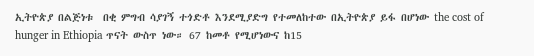ኢትዮጵያ በልጅነቱ  በቂ ምግብ ሳያገኝ ተጎድቶ እንደሚያድግ የተመለከተው በኢትዮጵያ ይፋ በሆነው the cost of hunger in Ethiopia ጥናት ውስጥ ነው። 67 ከመቶ የሚሆነውና ከ15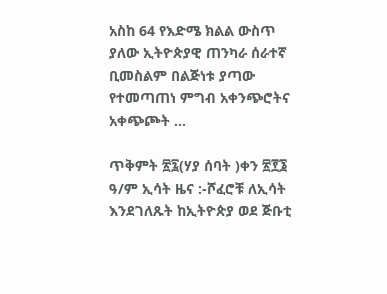አስከ 64 የእድሜ ክልል ውስጥ ያለው ኢትዮጵያዊ ጠንካራ ሰራተኛ ቢመስልም በልጅነቱ ያጣው የተመጣጠነ ምግብ አቀንጭሮትና አቀጭጮት …

ጥቅምት ፳፯(ሃያ ሰባት )ቀን ፳፻፮ ዓ/ም ኢሳት ዜና :-ሾፈሮቹ ለኢሳት እንደገለጹት ከኢትዮጵያ ወደ ጅቡቲ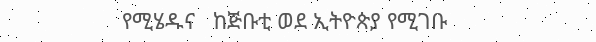የሚሄዱና   ከጅቡቲ ወደ ኢትዮጵያ የሚገቡ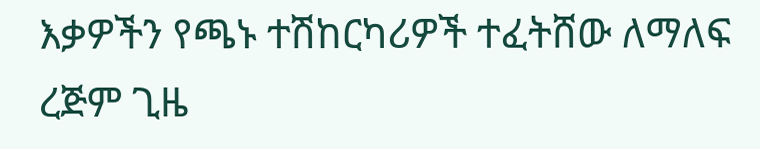እቃዎችን የጫኑ ተሽከርካሪዎች ተፈትሸው ለማለፍ ረጅም ጊዜ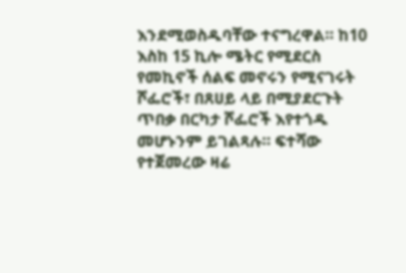እንደሚወስዱባቸው ተናግረዋል። ከ10 እስከ 15 ኪሎ ሜትር የሚደርስ የመኪኖች ሰልፍ መኖሩን የሚናገሩት ሾፌሮች፣ በጸሀይ ላይ በሚያደርጉት ጥበቃ በርካታ ሾፌሮች እየተጎዱ መሆኑንም ይገልጻሉ። ፍተሻው የተጀመረው ዛሬ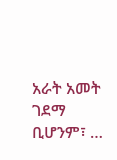አራት አመት ገደማ ቢሆንም፣ …